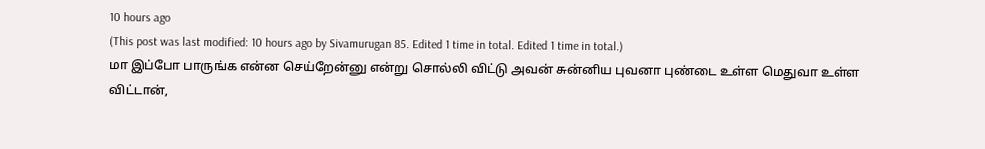10 hours ago
(This post was last modified: 10 hours ago by Sivamurugan 85. Edited 1 time in total. Edited 1 time in total.)
மா இப்போ பாருங்க என்ன செய்றேன்னு என்று சொல்லி விட்டு அவன் சுன்னிய புவனா புண்டை உள்ள மெதுவா உள்ள விட்டான்,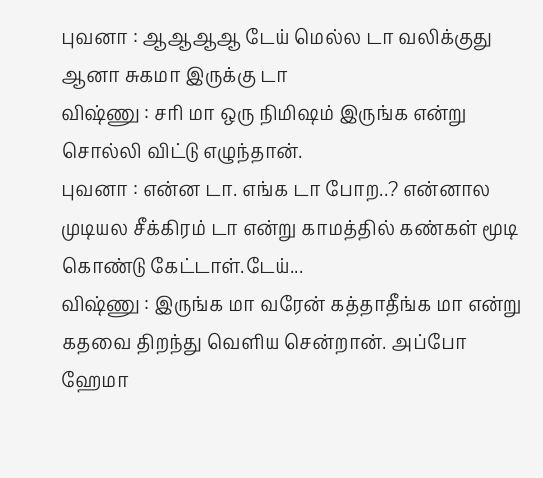புவனா : ஆஆஆஆ டேய் மெல்ல டா வலிக்குது ஆனா சுகமா இருக்கு டா
விஷ்ணு : சரி மா ஒரு நிமிஷம் இருங்க என்று சொல்லி விட்டு எழுந்தான்.
புவனா : என்ன டா. எங்க டா போற..? என்னால முடியல சீக்கிரம் டா என்று காமத்தில் கண்கள் மூடி கொண்டு கேட்டாள்.டேய்...
விஷ்ணு : இருங்க மா வரேன் கத்தாதீங்க மா என்று கதவை திறந்து வெளிய சென்றான். அப்போ ஹேமா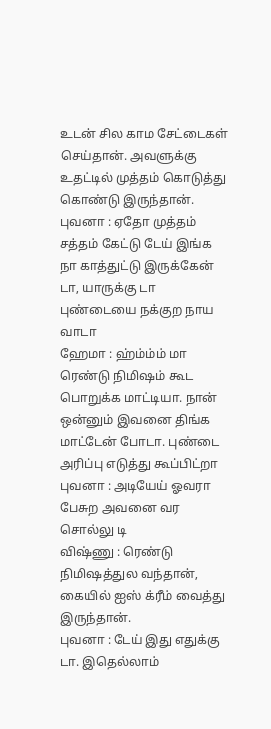உடன் சில காம சேட்டைகள் செய்தான். அவளுக்கு உதட்டில் முத்தம் கொடுத்து கொண்டு இருந்தான்.
புவனா : ஏதோ முத்தம் சத்தம் கேட்டு டேய் இங்க நா காத்துட்டு இருக்கேன் டா, யாருக்கு டா புண்டையை நக்குற நாய வாடா
ஹேமா : ஹ்ம்ம்ம் மா ரெண்டு நிமிஷம் கூட பொறுக்க மாட்டியா. நான் ஒன்னும் இவனை திங்க மாட்டேன் போடா. புண்டை அரிப்பு எடுத்து கூப்பிட்றா
புவனா : அடியேய் ஓவரா பேசுற அவனை வர சொல்லு டி
விஷ்ணு : ரெண்டு நிமிஷத்துல வந்தான், கையில் ஐஸ் க்ரீம் வைத்து இருந்தான்.
புவனா : டேய் இது எதுக்கு டா. இதெல்லாம்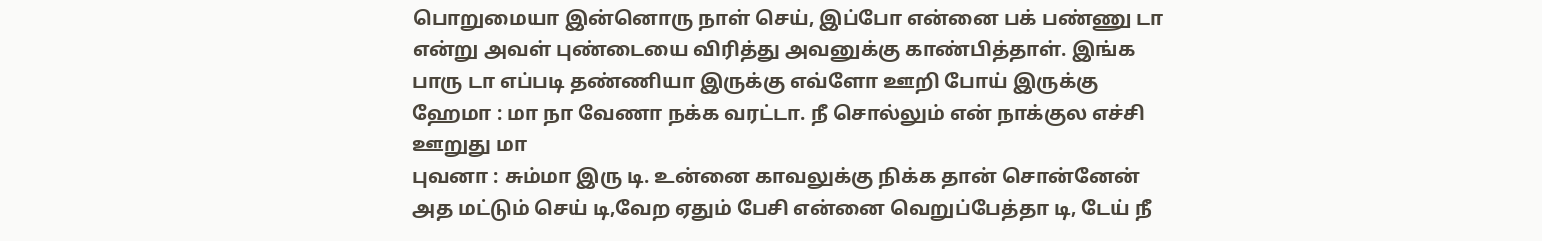பொறுமையா இன்னொரு நாள் செய், இப்போ என்னை பக் பண்ணு டா என்று அவள் புண்டையை விரித்து அவனுக்கு காண்பித்தாள். இங்க பாரு டா எப்படி தண்ணியா இருக்கு எவ்ளோ ஊறி போய் இருக்கு
ஹேமா : மா நா வேணா நக்க வரட்டா. நீ சொல்லும் என் நாக்குல எச்சி ஊறுது மா
புவனா : சும்மா இரு டி. உன்னை காவலுக்கு நிக்க தான் சொன்னேன் அத மட்டும் செய் டி,வேற ஏதும் பேசி என்னை வெறுப்பேத்தா டி, டேய் நீ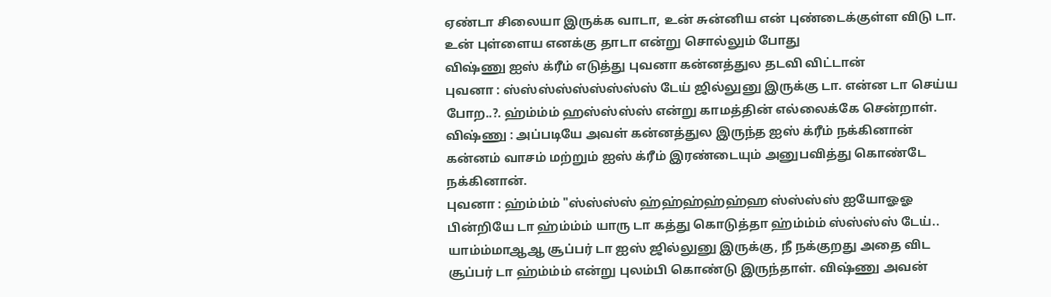ஏண்டா சிலையா இருக்க வாடா, உன் சுன்னிய என் புண்டைக்குள்ள விடு டா. உன் புள்ளைய எனக்கு தாடா என்று சொல்லும் போது
விஷ்ணு ஐஸ் க்ரீம் எடுத்து புவனா கன்னத்துல தடவி விட்டான்
புவனா : ஸ்ஸ்ஸ்ஸ்ஸ்ஸ்ஸ்ஸ்ஸ் டேய் ஜில்லுனு இருக்கு டா. என்ன டா செய்ய போற..?. ஹ்ம்ம்ம் ஹஸ்ஸ்ஸ்ஸ் என்று காமத்தின் எல்லைக்கே சென்றாள்.
விஷ்ணு : அப்படியே அவள் கன்னத்துல இருந்த ஐஸ் க்ரீம் நக்கினான் கன்னம் வாசம் மற்றும் ஐஸ் க்ரீம் இரண்டையும் அனுபவித்து கொண்டே நக்கினான்.
புவனா : ஹ்ம்ம்ம் "ஸ்ஸ்ஸ்ஸ் ஹ்ஹ்ஹ்ஹ்ஹ்ஹ ஸ்ஸ்ஸ்ஸ் ஐயோஓஓ பின்றியே டா ஹ்ம்ம்ம் யாரு டா கத்து கொடுத்தா ஹ்ம்ம்ம் ஸ்ஸ்ஸ்ஸ் டேய்.. யாம்ம்மாஆஆ சூப்பர் டா ஐஸ் ஜில்லுனு இருக்கு, நீ நக்குறது அதை விட சூப்பர் டா ஹ்ம்ம்ம் என்று புலம்பி கொண்டு இருந்தாள். விஷ்ணு அவன்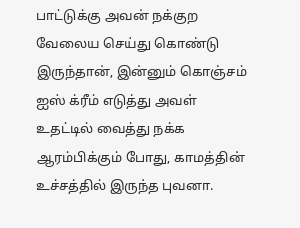பாட்டுக்கு அவன் நக்குற வேலைய செய்து கொண்டு இருந்தான், இன்னும் கொஞ்சம் ஐஸ் க்ரீம் எடுத்து அவள் உதட்டில் வைத்து நக்க ஆரம்பிக்கும் போது, காமத்தின் உச்சத்தில் இருந்த புவனா.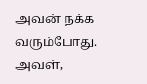அவன் நக்க வரும்போது. அவள்,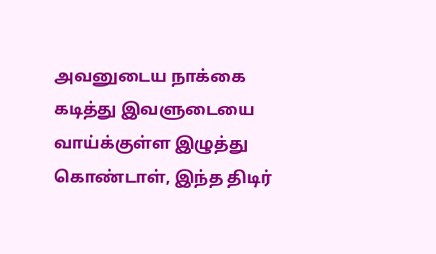அவனுடைய நாக்கை கடித்து இவளுடையை வாய்க்குள்ள இழுத்து கொண்டாள், இந்த திடிர்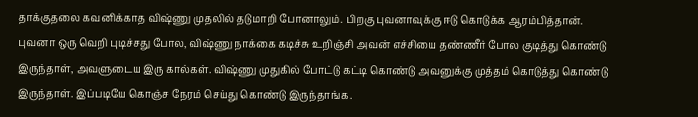தாக்குதலை கவனிக்காத விஷ்ணு முதலில் தடுமாறி போனாலும். பிறகு புவனாவுக்கு ஈடு கொடுக்க ஆரம்பித்தான். புவனா ஒரு வெறி புடிச்சது போல, விஷ்ணு நாக்கை கடிச்சு உறிஞ்சி அவன் எச்சியை தண்ணீர் போல குடித்து கொண்டு இருந்தாள், அவளுடைய இரு கால்கள். விஷ்ணு முதுகில் போட்டு கட்டி கொண்டு அவனுக்கு முத்தம் கொடுத்து கொண்டு இருந்தாள். இப்படியே கொஞ்ச நேரம் செய்து கொண்டு இருந்தாங்க.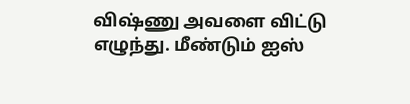விஷ்ணு அவளை விட்டு எழுந்து. மீண்டும் ஐஸ்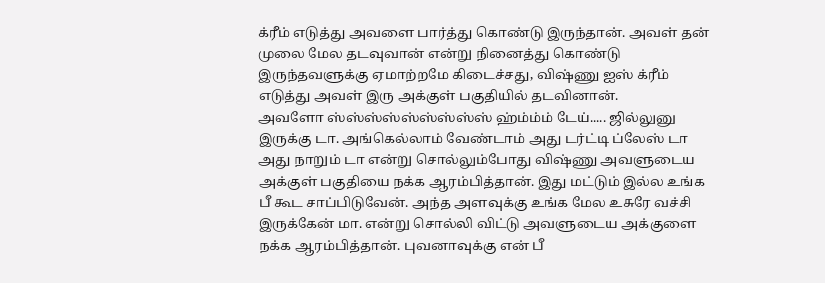க்ரீம் எடுத்து அவளை பார்த்து கொண்டு இருந்தான். அவள் தன் முலை மேல தடவுவான் என்று நினைத்து கொண்டு இருந்தவளுக்கு ஏமாற்றமே கிடைச்சது, விஷ்ணு ஐஸ் க்ரீம் எடுத்து அவள் இரு அக்குள் பகுதியில் தடவினான்.
அவளோ ஸ்ஸ்ஸ்ஸ்ஸ்ஸ்ஸ்ஸ்ஸ் ஹ்ம்ம்ம் டேய்..... ஜில்லுனு இருக்கு டா. அங்கெல்லாம் வேண்டாம் அது டர்ட்டி ப்லேஸ் டா அது நாறும் டா என்று சொல்லும்போது விஷ்ணு அவளுடைய அக்குள் பகுதியை நக்க ஆரம்பித்தான். இது மட்டும் இல்ல உங்க பீ கூட சாப்பிடுவேன். அந்த அளவுக்கு உங்க மேல உசுரே வச்சி இருக்கேன் மா. என்று சொல்லி விட்டு அவளுடைய அக்குளை நக்க ஆரம்பித்தான். புவனாவுக்கு என் பீ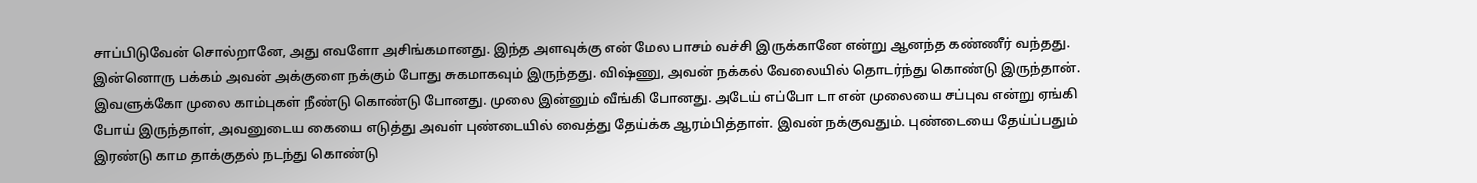சாப்பிடுவேன் சொல்றானே, அது எவளோ அசிங்கமானது. இந்த அளவுக்கு என் மேல பாசம் வச்சி இருக்கானே என்று ஆனந்த கண்ணீர் வந்தது. இன்னொரு பக்கம் அவன் அக்குளை நக்கும் போது சுகமாகவும் இருந்தது. விஷ்ணு, அவன் நக்கல் வேலையில் தொடர்ந்து கொண்டு இருந்தான். இவளுக்கோ முலை காம்புகள் நீண்டு கொண்டு போனது. முலை இன்னும் வீங்கி போனது. அடேய் எப்போ டா என் முலையை சப்புவ என்று ஏங்கி போய் இருந்தாள், அவனுடைய கையை எடுத்து அவள் புண்டையில் வைத்து தேய்க்க ஆரம்பித்தாள். இவன் நக்குவதும். புண்டையை தேய்ப்பதும் இரண்டு காம தாக்குதல் நடந்து கொண்டு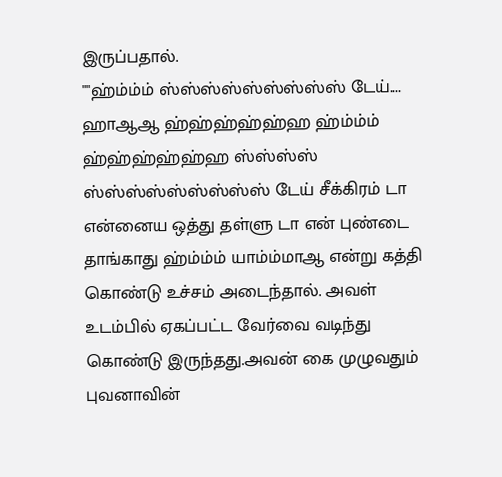இருப்பதால்.
""ஹ்ம்ம்ம் ஸ்ஸ்ஸ்ஸ்ஸ்ஸ்ஸ்ஸ்ஸ் டேய்.... ஹாஆஆ ஹ்ஹ்ஹ்ஹ்ஹ்ஹ ஹ்ம்ம்ம் ஹ்ஹ்ஹ்ஹ்ஹ்ஹ ஸ்ஸ்ஸ்ஸ் ஸ்ஸ்ஸ்ஸ்ஸ்ஸ்ஸ்ஸ்ஸ் டேய் சீக்கிரம் டா என்னைய ஒத்து தள்ளு டா என் புண்டை தாங்காது ஹ்ம்ம்ம் யாம்ம்மாஆ என்று கத்தி கொண்டு உச்சம் அடைந்தால். அவள் உடம்பில் ஏகப்பட்ட வேர்வை வடிந்து கொண்டு இருந்தது.அவன் கை முழுவதும் புவனாவின்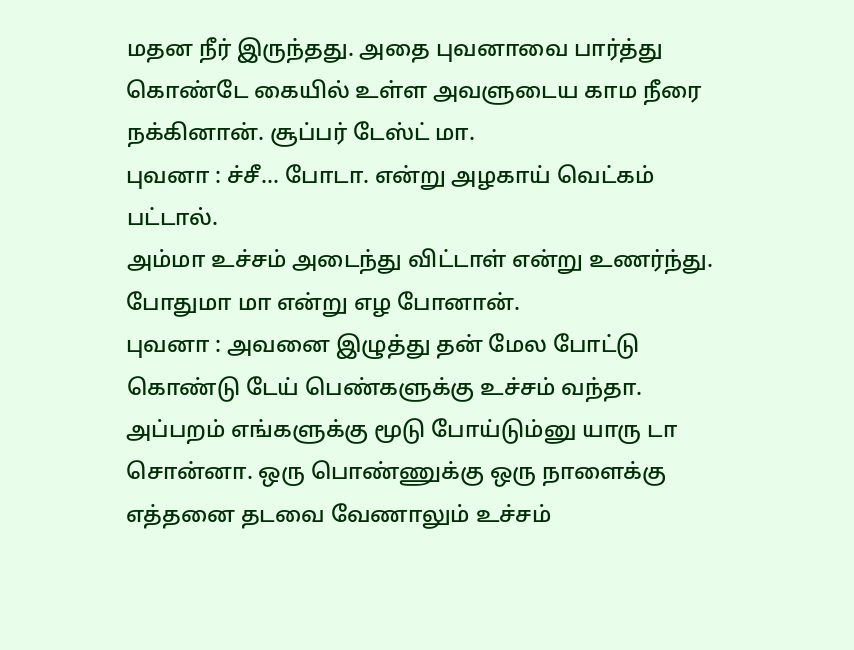மதன நீர் இருந்தது. அதை புவனாவை பார்த்து கொண்டே கையில் உள்ள அவளுடைய காம நீரை நக்கினான். சூப்பர் டேஸ்ட் மா.
புவனா : ச்சீ... போடா. என்று அழகாய் வெட்கம் பட்டால்.
அம்மா உச்சம் அடைந்து விட்டாள் என்று உணர்ந்து. போதுமா மா என்று எழ போனான்.
புவனா : அவனை இழுத்து தன் மேல போட்டு கொண்டு டேய் பெண்களுக்கு உச்சம் வந்தா. அப்பறம் எங்களுக்கு மூடு போய்டும்னு யாரு டா சொன்னா. ஒரு பொண்ணுக்கு ஒரு நாளைக்கு எத்தனை தடவை வேணாலும் உச்சம்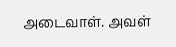அடைவாள். அவள்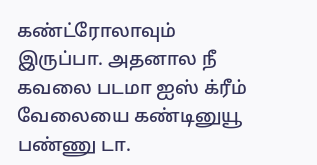கண்ட்ரோலாவும் இருப்பா. அதனால நீ கவலை படமா ஐஸ் க்ரீம் வேலையை கண்டினுயூ பண்ணு டா.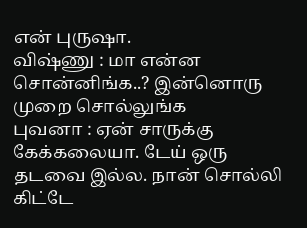என் புருஷா.
விஷ்ணு : மா என்ன சொன்னிங்க..? இன்னொரு முறை சொல்லுங்க
புவனா : ஏன் சாருக்கு கேக்கலையா. டேய் ஒரு தடவை இல்ல. நான் சொல்லி கிட்டே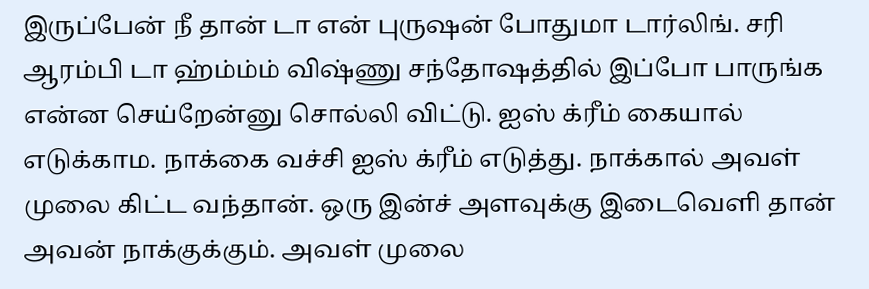இருப்பேன் நீ தான் டா என் புருஷன் போதுமா டார்லிங். சரி ஆரம்பி டா ஹ்ம்ம்ம் விஷ்ணு சந்தோஷத்தில் இப்போ பாருங்க என்ன செய்றேன்னு சொல்லி விட்டு. ஐஸ் க்ரீம் கையால் எடுக்காம. நாக்கை வச்சி ஐஸ் க்ரீம் எடுத்து. நாக்கால் அவள் முலை கிட்ட வந்தான். ஒரு இன்ச் அளவுக்கு இடைவெளி தான் அவன் நாக்குக்கும். அவள் முலை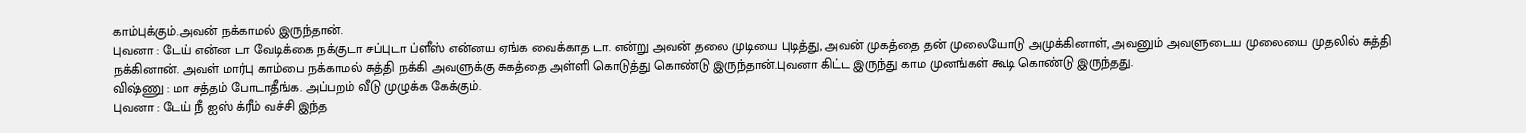காம்புக்கும்.அவன் நக்காமல் இருந்தான்.
புவனா : டேய் என்ன டா வேடிக்கை நக்குடா சப்புடா ப்ளீஸ் என்னய ஏங்க வைக்காத டா. என்று அவன் தலை முடியை புடித்து, அவன் முகத்தை தன் முலையோடு அமுக்கினாள், அவனும் அவளுடைய முலையை முதலில் சுத்தி நக்கினான். அவள் மார்பு காம்பை நக்காமல் சுத்தி நக்கி அவளுக்கு சுகத்தை அள்ளி கொடுத்து கொண்டு இருந்தான்.புவனா கிட்ட இருந்து காம முனங்கள் கூடி கொண்டு இருந்தது.
விஷ்ணு : மா சத்தம் போடாதீங்க. அப்பறம் வீடு முழுக்க கேக்கும்.
புவனா : டேய் நீ ஐஸ் க்ரீம் வச்சி இந்த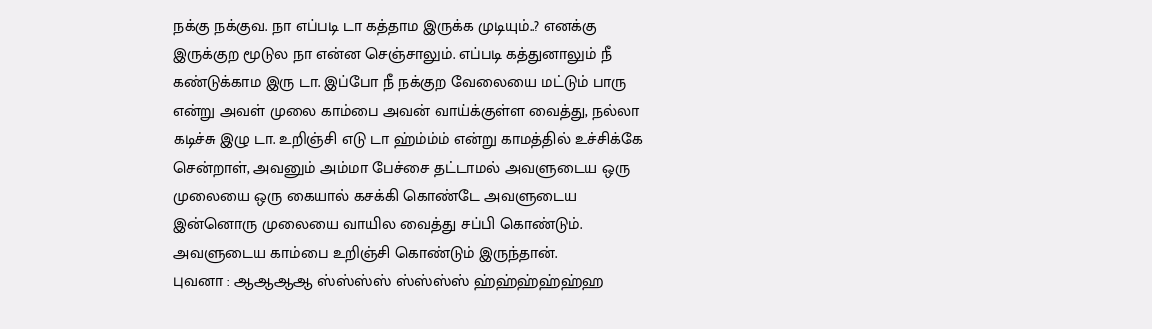நக்கு நக்குவ. நா எப்படி டா கத்தாம இருக்க முடியும்..? எனக்கு இருக்குற மூடுல நா என்ன செஞ்சாலும். எப்படி கத்துனாலும் நீ கண்டுக்காம இரு டா. இப்போ நீ நக்குற வேலையை மட்டும் பாரு என்று அவள் முலை காம்பை அவன் வாய்க்குள்ள வைத்து, நல்லா கடிச்சு இழு டா. உறிஞ்சி எடு டா ஹ்ம்ம்ம் என்று காமத்தில் உச்சிக்கே சென்றாள், அவனும் அம்மா பேச்சை தட்டாமல் அவளுடைய ஒரு முலையை ஒரு கையால் கசக்கி கொண்டே அவளுடைய இன்னொரு முலையை வாயில வைத்து சப்பி கொண்டும். அவளுடைய காம்பை உறிஞ்சி கொண்டும் இருந்தான்.
புவனா : ஆஆஆஆ ஸ்ஸ்ஸ்ஸ் ஸ்ஸ்ஸ்ஸ் ஹ்ஹ்ஹ்ஹ்ஹ்ஹ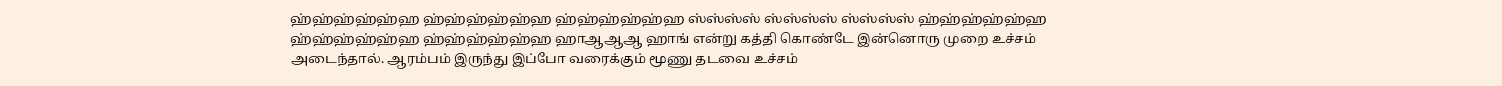ஹ்ஹ்ஹ்ஹ்ஹ்ஹ ஹ்ஹ்ஹ்ஹ்ஹ்ஹ ஹ்ஹ்ஹ்ஹ்ஹ்ஹ ஸ்ஸ்ஸ்ஸ் ஸ்ஸ்ஸ்ஸ் ஸ்ஸ்ஸ்ஸ் ஹ்ஹ்ஹ்ஹ்ஹ்ஹ ஹ்ஹ்ஹ்ஹ்ஹ்ஹ ஹ்ஹ்ஹ்ஹ்ஹ்ஹ ஹாஆஆஆ ஹாங் என்று கத்தி கொண்டே இன்னொரு முறை உச்சம் அடைந்தால். ஆரம்பம் இருந்து இப்போ வரைக்கும் மூணு தடவை உச்சம்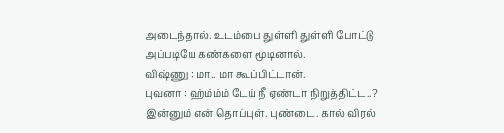அடைந்தால். உடம்பை துள்ளி துள்ளி போட்டு அப்படியே கண்களை மூடினால்.
விஷ்ணு : மா.. மா கூப்பிட்டான்.
புவனா : ஹ்ம்ம்ம் டேய் நீ ஏண்டா நிறுத்திட்ட..? இன்னும் என் தொப்புள். புண்டை. கால் விரல்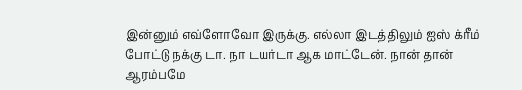இன்னும் எவ்ளோவோ இருக்கு. எல்லா இடத்திலும் ஐஸ் க்ரீம் போட்டு நக்கு டா. நா டயர்டா ஆக மாட்டேன். நான் தான் ஆரம்பமே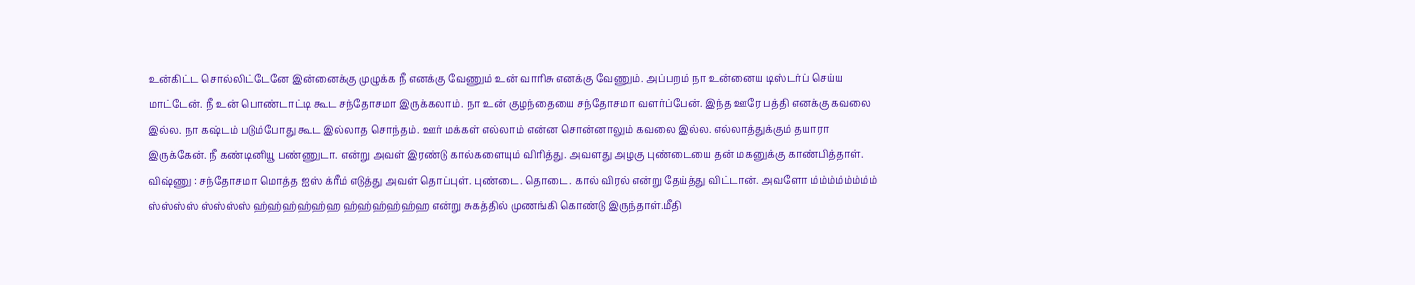உன்கிட்ட சொல்லிட்டேனே இன்னைக்கு முழுக்க நீ எனக்கு வேணும் உன் வாரிசு எனக்கு வேணும். அப்பறம் நா உன்னைய டிஸ்டர்ப் செய்ய மாட்டேன். நீ உன் பொண்டாட்டி கூட சந்தோசமா இருக்கலாம். நா உன் குழந்தையை சந்தோசமா வளர்ப்பேன். இந்த ஊரே பத்தி எனக்கு கவலை இல்ல. நா கஷ்டம் படும்போது கூட இல்லாத சொந்தம். ஊர் மக்கள் எல்லாம் என்ன சொன்னாலும் கவலை இல்ல. எல்லாத்துக்கும் தயாரா இருக்கேன். நீ கண்டினியூ பண்ணுடா. என்று அவள் இரண்டு கால்களையும் விரித்து. அவளது அழகு புண்டையை தன் மகனுக்கு காண்பித்தாள்.
விஷ்ணு : சந்தோசமா மொத்த ஐஸ் க்ரீம் எடுத்து அவள் தொப்புள். புண்டை. தொடை. கால் விரல் என்று தேய்த்து விட்டான். அவளோ ம்ம்ம்ம்ம்ம்ம்ம் ஸ்ஸ்ஸ்ஸ் ஸ்ஸ்ஸ்ஸ் ஹ்ஹ்ஹ்ஹ்ஹ்ஹ ஹ்ஹ்ஹ்ஹ்ஹ்ஹ என்று சுகத்தில் முணங்கி கொண்டு இருந்தாள்.மீதி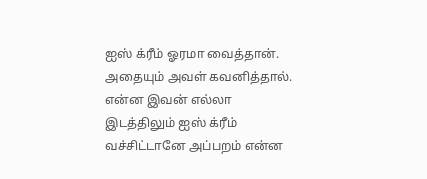ஐஸ் க்ரீம் ஓரமா வைத்தான். அதையும் அவள் கவனித்தால். என்ன இவன் எல்லா இடத்திலும் ஐஸ் க்ரீம் வச்சிட்டானே அப்பறம் என்ன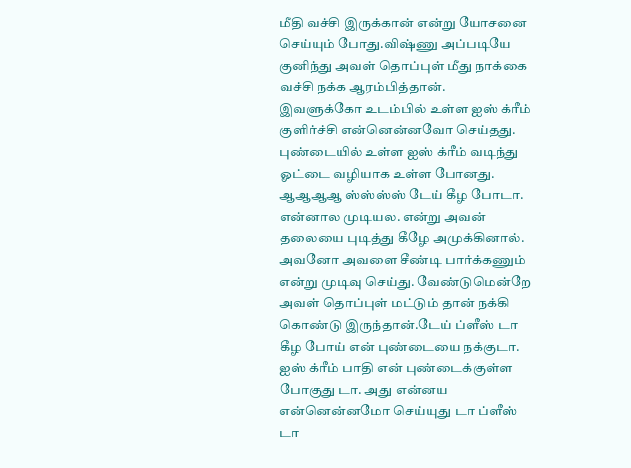மீதி வச்சி இருக்கான் என்று யோசனை செய்யும் போது.விஷ்ணு அப்படியே குனிந்து அவள் தொப்புள் மீது நாக்கை வச்சி நக்க ஆரம்பித்தான்.
இவளுக்கோ உடம்பில் உள்ள ஐஸ் க்ரீம் குளிர்ச்சி என்னென்னவோ செய்தது. புண்டையில் உள்ள ஐஸ் க்ரீம் வடிந்து ஓட்டை வழியாக உள்ள போனது. ஆஆஆஆ ஸ்ஸ்ஸ்ஸ் டேய் கீழ போடா. என்னால முடியல. என்று அவன் தலையை புடித்து கீழே அமுக்கினால். அவனோ அவளை சீண்டி பார்க்கணும் என்று முடிவு செய்து. வேண்டுமென்றே அவள் தொப்புள் மட்டும் தான் நக்கி கொண்டு இருந்தான்.டேய் ப்ளீஸ் டா கீழ போய் என் புண்டையை நக்குடா. ஐஸ் க்ரீம் பாதி என் புண்டைக்குள்ள போகுது டா. அது என்னய என்னென்னமோ செய்யுது டா ப்ளீஸ் டா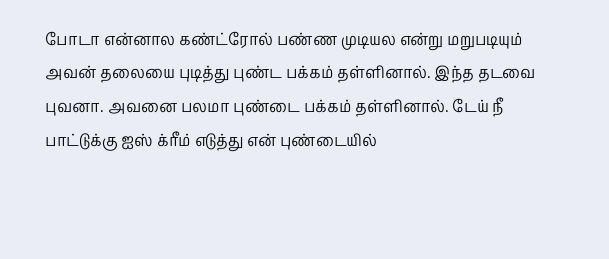போடா என்னால கண்ட்ரோல் பண்ண முடியல என்று மறுபடியும் அவன் தலையை புடித்து புண்ட பக்கம் தள்ளினால். இந்த தடவை புவனா. அவனை பலமா புண்டை பக்கம் தள்ளினால். டேய் நீ பாட்டுக்கு ஐஸ் க்ரீம் எடுத்து என் புண்டையில்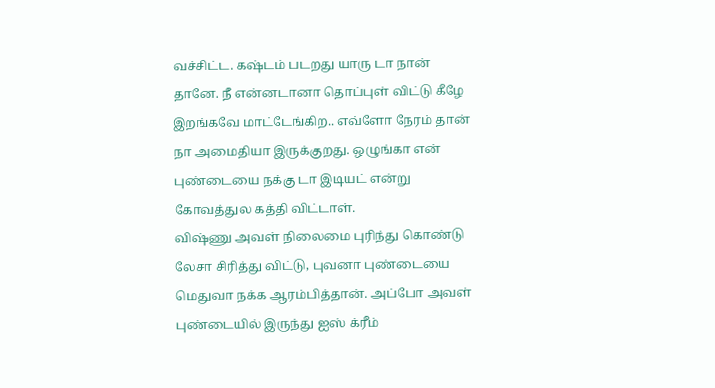வச்சிட்ட. கஷ்டம் படறது யாரு டா நான் தானே. நீ என்னடானா தொப்புள் விட்டு கீழே இறங்கவே மாட்டேங்கிற.. எவ்ளோ நேரம் தான் நா அமைதியா இருக்குறது. ஒழுங்கா என் புண்டையை நக்கு டா இடியட் என்று கோவத்துல கத்தி விட்டாள்.
விஷ்ணு அவள் நிலைமை புரிந்து கொண்டு லேசா சிரித்து விட்டு, புவனா புண்டையை மெதுவா நக்க ஆரம்பித்தான். அப்போ அவள் புண்டையில் இருந்து ஐஸ் க்ரீம்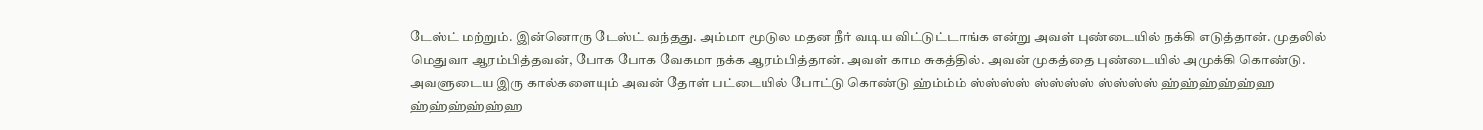டேஸ்ட் மற்றும். இன்னொரு டேஸ்ட் வந்தது. அம்மா மூடுல மதன நீர் வடிய விட்டுட்டாங்க என்று அவள் புண்டையில் நக்கி எடுத்தான். முதலில் மெதுவா ஆரம்பித்தவன், போக போக வேகமா நக்க ஆரம்பித்தான். அவள் காம சுகத்தில். அவன் முகத்தை புண்டையில் அமுக்கி கொண்டு. அவளுடைய இரு கால்களையும் அவன் தோள் பட்டையில் போட்டு கொண்டு ஹ்ம்ம்ம் ஸ்ஸ்ஸ்ஸ் ஸ்ஸ்ஸ்ஸ் ஸ்ஸ்ஸ்ஸ் ஹ்ஹ்ஹ்ஹ்ஹ்ஹ ஹ்ஹ்ஹ்ஹ்ஹ்ஹ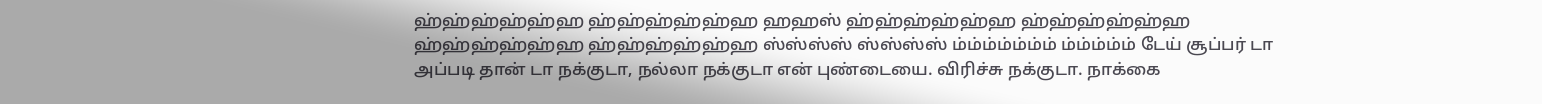ஹ்ஹ்ஹ்ஹ்ஹ்ஹ ஹ்ஹ்ஹ்ஹ்ஹ்ஹ ஹஹஸ் ஹ்ஹ்ஹ்ஹ்ஹ்ஹ ஹ்ஹ்ஹ்ஹ்ஹ்ஹ ஹ்ஹ்ஹ்ஹ்ஹ்ஹ ஹ்ஹ்ஹ்ஹ்ஹ்ஹ ஸ்ஸ்ஸ்ஸ் ஸ்ஸ்ஸ்ஸ் ம்ம்ம்ம்ம்ம்ம் ம்ம்ம்ம்ம் டேய் சூப்பர் டா அப்படி தான் டா நக்குடா, நல்லா நக்குடா என் புண்டையை. விரிச்சு நக்குடா. நாக்கை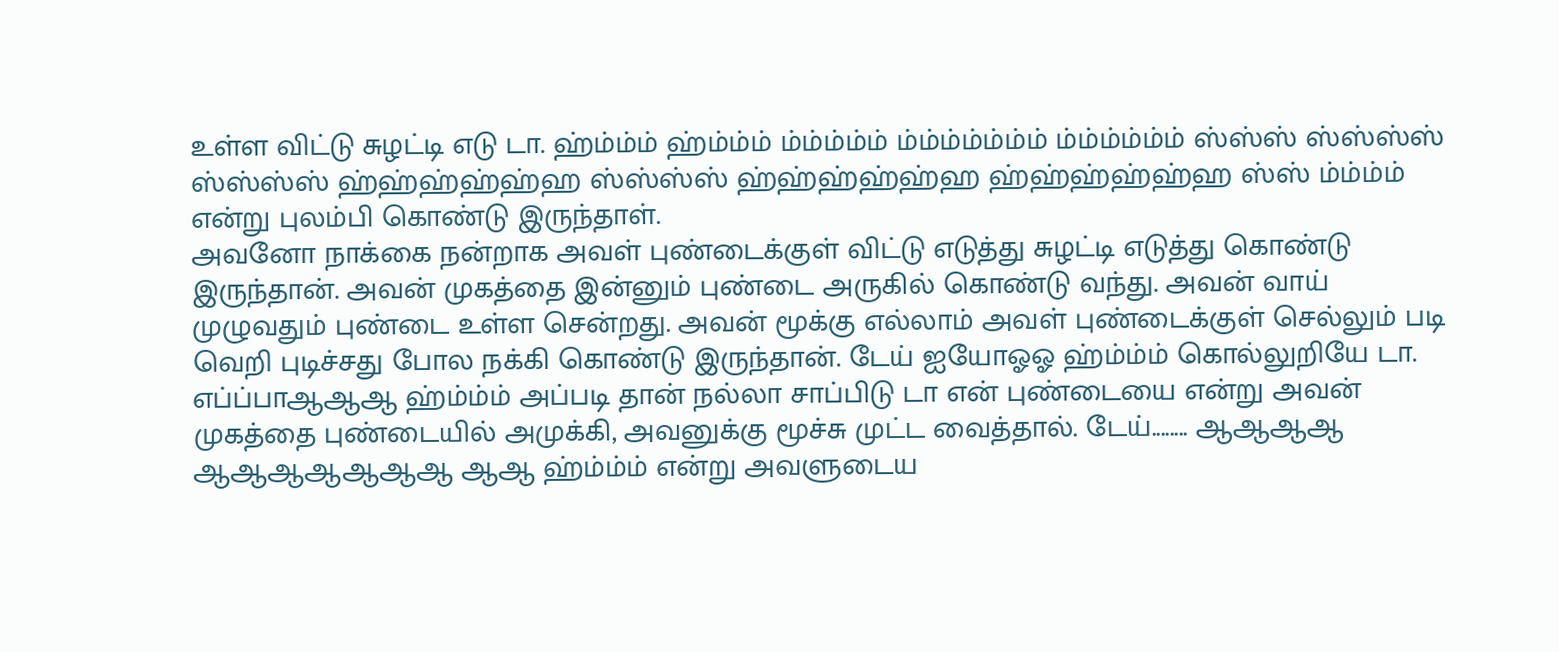உள்ள விட்டு சுழட்டி எடு டா. ஹ்ம்ம்ம் ஹ்ம்ம்ம் ம்ம்ம்ம்ம் ம்ம்ம்ம்ம்ம்ம் ம்ம்ம்ம்ம்ம் ஸ்ஸ்ஸ் ஸ்ஸ்ஸ்ஸ் ஸ்ஸ்ஸ்ஸ் ஹ்ஹ்ஹ்ஹ்ஹ்ஹ ஸ்ஸ்ஸ்ஸ் ஹ்ஹ்ஹ்ஹ்ஹ்ஹ ஹ்ஹ்ஹ்ஹ்ஹ்ஹ ஸ்ஸ் ம்ம்ம்ம் என்று புலம்பி கொண்டு இருந்தாள்.
அவனோ நாக்கை நன்றாக அவள் புண்டைக்குள் விட்டு எடுத்து சுழட்டி எடுத்து கொண்டு இருந்தான். அவன் முகத்தை இன்னும் புண்டை அருகில் கொண்டு வந்து. அவன் வாய் முழுவதும் புண்டை உள்ள சென்றது. அவன் மூக்கு எல்லாம் அவள் புண்டைக்குள் செல்லும் படி வெறி புடிச்சது போல நக்கி கொண்டு இருந்தான். டேய் ஐயோஓஓ ஹ்ம்ம்ம் கொல்லுறியே டா. எப்ப்பாஆஆஆ ஹ்ம்ம்ம் அப்படி தான் நல்லா சாப்பிடு டா என் புண்டையை என்று அவன் முகத்தை புண்டையில் அமுக்கி, அவனுக்கு மூச்சு முட்ட வைத்தால். டேய்........ ஆஆஆஆ ஆஆஆஆஆஆஆ ஆஆ ஹ்ம்ம்ம் என்று அவளுடைய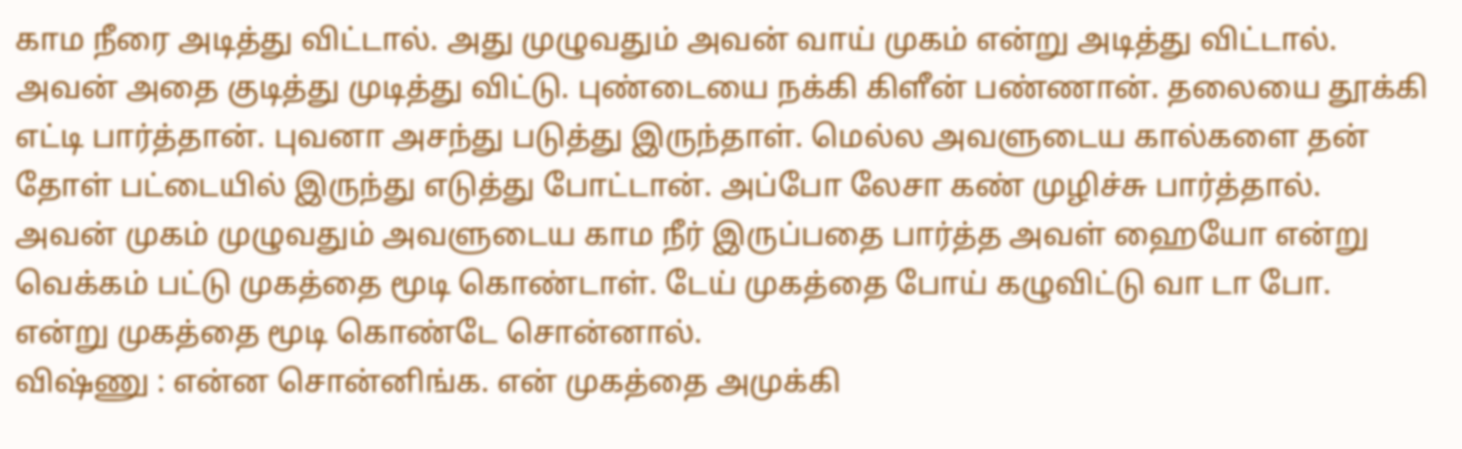காம நீரை அடித்து விட்டால். அது முழுவதும் அவன் வாய் முகம் என்று அடித்து விட்டால். அவன் அதை குடித்து முடித்து விட்டு. புண்டையை நக்கி கிளீன் பண்ணான். தலையை தூக்கி எட்டி பார்த்தான். புவனா அசந்து படுத்து இருந்தாள். மெல்ல அவளுடைய கால்களை தன் தோள் பட்டையில் இருந்து எடுத்து போட்டான். அப்போ லேசா கண் முழிச்சு பார்த்தால். அவன் முகம் முழுவதும் அவளுடைய காம நீர் இருப்பதை பார்த்த அவள் ஹையோ என்று வெக்கம் பட்டு முகத்தை மூடி கொண்டாள். டேய் முகத்தை போய் கழுவிட்டு வா டா போ. என்று முகத்தை மூடி கொண்டே சொன்னால்.
விஷ்ணு : என்ன சொன்னிங்க. என் முகத்தை அமுக்கி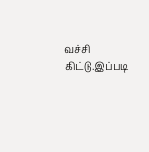வச்சி கிட்டு.இப்படி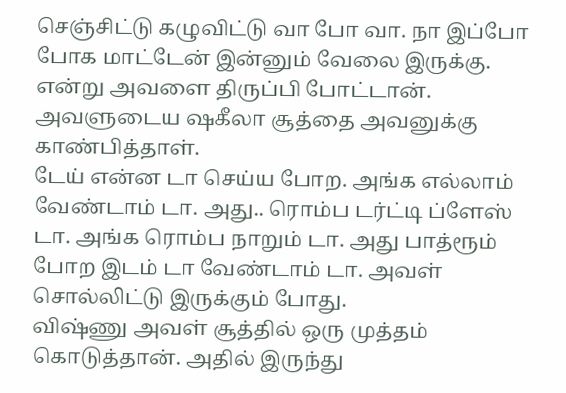செஞ்சிட்டு கழுவிட்டு வா போ வா. நா இப்போ போக மாட்டேன் இன்னும் வேலை இருக்கு. என்று அவளை திருப்பி போட்டான். அவளுடைய ஷகீலா சூத்தை அவனுக்கு காண்பித்தாள்.
டேய் என்ன டா செய்ய போற. அங்க எல்லாம் வேண்டாம் டா. அது.. ரொம்ப டர்ட்டி ப்ளேஸ் டா. அங்க ரொம்ப நாறும் டா. அது பாத்ரூம் போற இடம் டா வேண்டாம் டா. அவள் சொல்லிட்டு இருக்கும் போது.
விஷ்ணு அவள் சூத்தில் ஒரு முத்தம் கொடுத்தான். அதில் இருந்து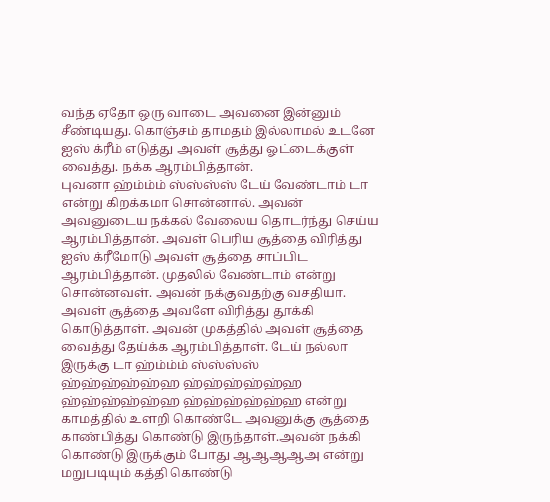வந்த ஏதோ ஒரு வாடை அவனை இன்னும் சீண்டியது. கொஞ்சம் தாமதம் இல்லாமல் உடனே ஐஸ் க்ரீம் எடுத்து அவள் சூத்து ஓட்டைக்குள் வைத்து. நக்க ஆரம்பித்தான்.
புவனா ஹ்ம்ம்ம் ஸ்ஸ்ஸ்ஸ் டேய் வேண்டாம் டா என்று கிறக்கமா சொன்னால். அவன் அவனுடைய நக்கல் வேலைய தொடர்ந்து செய்ய ஆரம்பித்தான். அவள் பெரிய சூத்தை விரித்து ஐஸ் க்ரீமோடு அவள் சூத்தை சாப்பிட ஆரம்பித்தான். முதலில் வேண்டாம் என்று சொன்னவள். அவன் நக்குவதற்கு வசதியா. அவள் சூத்தை அவளே விரித்து தூக்கி கொடுத்தாள். அவன் முகத்தில் அவள் சூத்தை வைத்து தேய்க்க ஆரம்பித்தாள். டேய் நல்லா இருக்கு டா ஹ்ம்ம்ம் ஸ்ஸ்ஸ்ஸ் ஹ்ஹ்ஹ்ஹ்ஹ்ஹ ஹ்ஹ்ஹ்ஹ்ஹ்ஹ ஹ்ஹ்ஹ்ஹ்ஹ்ஹ ஹ்ஹ்ஹ்ஹ்ஹ்ஹ என்று காமத்தில் உளறி கொண்டே அவனுக்கு சூத்தை காண்பித்து கொண்டு இருந்தாள்.அவன் நக்கி கொண்டு இருக்கும் போது ஆஆஆஆஅ என்று மறுபடியும் கத்தி கொண்டு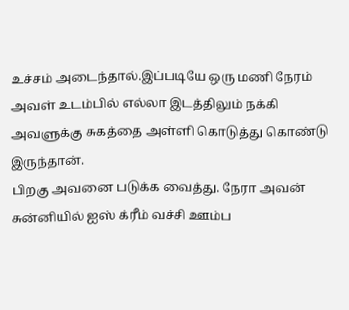உச்சம் அடைந்தால்.இப்படியே ஒரு மணி நேரம் அவள் உடம்பில் எல்லா இடத்திலும் நக்கி அவளுக்கு சுகத்தை அள்ளி கொடுத்து கொண்டு இருந்தான்.
பிறகு அவனை படுக்க வைத்து. நேரா அவன் சுன்னியில் ஐஸ் க்ரீம் வச்சி ஊம்ப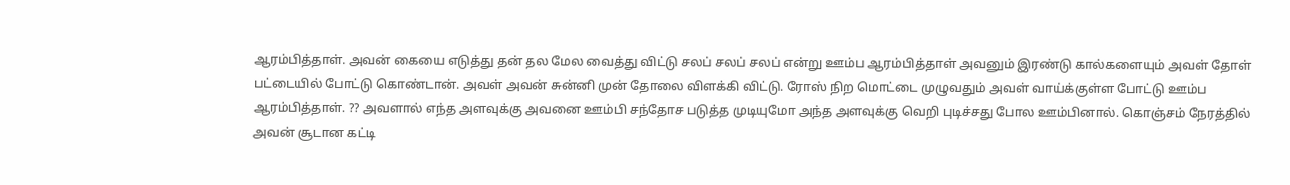ஆரம்பித்தாள். அவன் கையை எடுத்து தன் தல மேல வைத்து விட்டு சலப் சலப் சலப் என்று ஊம்ப ஆரம்பித்தாள் அவனும் இரண்டு கால்களையும் அவள் தோள் பட்டையில் போட்டு கொண்டான். அவள் அவன் சுன்னி முன் தோலை விளக்கி விட்டு. ரோஸ் நிற மொட்டை முழுவதும் அவள் வாய்க்குள்ள போட்டு ஊம்ப ஆரம்பித்தாள். ?? அவளால் எந்த அளவுக்கு அவனை ஊம்பி சந்தோச படுத்த முடியுமோ அந்த அளவுக்கு வெறி புடிச்சது போல ஊம்பினால். கொஞ்சம் நேரத்தில் அவன் சூடான கட்டி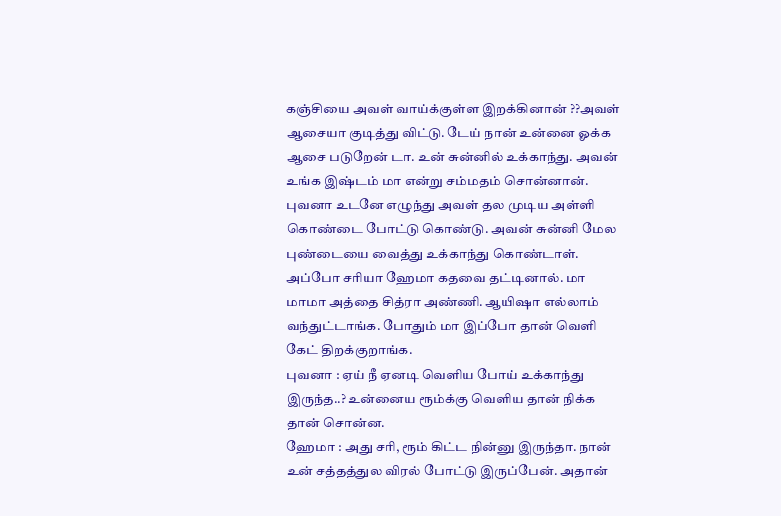கஞ்சியை அவள் வாய்க்குள்ள இறக்கினான் ??அவள் ஆசையா குடித்து விட்டு. டேய் நான் உன்னை ஓக்க ஆசை படுறேன் டா. உன் சுன்னில் உக்காந்து. அவன் உங்க இஷ்டம் மா என்று சம்மதம் சொன்னான். புவனா உடனே எழுந்து அவள் தல முடிய அள்ளி கொண்டை போட்டு கொண்டு. அவன் சுன்னி மேல புண்டையை வைத்து உக்காந்து கொண்டாள்.
அப்போ சரியா ஹேமா கதவை தட்டினால். மா மாமா அத்தை சித்ரா அண்ணி. ஆயிஷா எல்லாம் வந்துட்டாங்க. போதும் மா இப்போ தான் வெளி கேட் திறக்குறாங்க.
புவனா : ஏய் நீ ஏனடி வெளிய போய் உக்காந்து இருந்த..? உன்னைய ரூம்க்கு வெளிய தான் நிக்க தான் சொன்ன.
ஹேமா : அது சரி, ரூம் கிட்ட நின்னு இருந்தா. நான் உன் சத்தத்துல விரல் போட்டு இருப்பேன். அதான்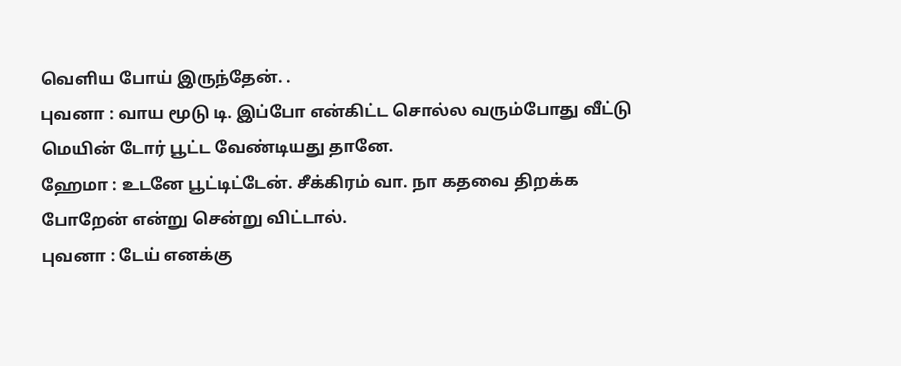வெளிய போய் இருந்தேன். .
புவனா : வாய மூடு டி. இப்போ என்கிட்ட சொல்ல வரும்போது வீட்டு மெயின் டோர் பூட்ட வேண்டியது தானே.
ஹேமா : உடனே பூட்டிட்டேன். சீக்கிரம் வா. நா கதவை திறக்க போறேன் என்று சென்று விட்டால்.
புவனா : டேய் எனக்கு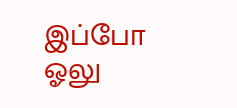இப்போ ஓலு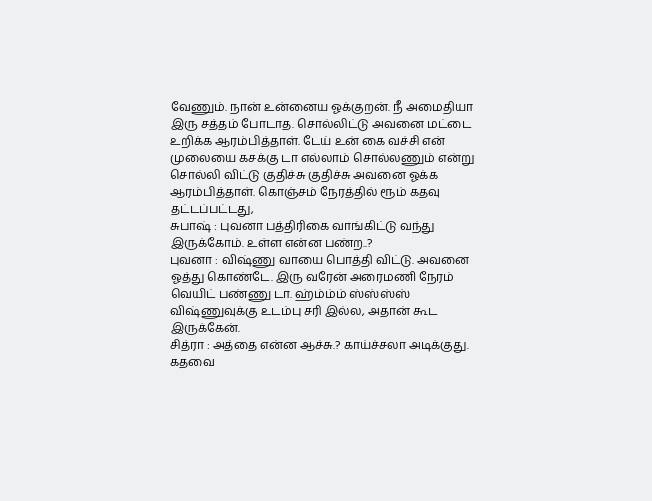வேணும். நான் உன்னைய ஓக்குறன். நீ அமைதியா இரு சத்தம் போடாத. சொல்லிட்டு அவனை மட்டை உறிக்க ஆரம்பித்தாள். டேய் உன் கை வச்சி என் முலையை கசக்கு டா எல்லாம் சொல்லணும் என்று சொல்லி விட்டு குதிச்சு குதிச்சு அவனை ஓக்க ஆரம்பித்தாள். கொஞ்சம் நேரத்தில் ரூம் கதவு தட்டப்பட்டது,
சுபாஷ் : புவனா பத்திரிகை வாங்கிட்டு வந்து இருக்கோம். உள்ள என்ன பண்ற..?
புவனா : விஷ்ணு வாயை பொத்தி விட்டு. அவனை ஓத்து கொண்டே. இரு வரேன் அரைமணி நேரம் வெயிட் பண்ணு டா. ஹ்ம்ம்ம் ஸ்ஸ்ஸ்ஸ் விஷ்ணுவுக்கு உடம்பு சரி இல்ல, அதான் கூட இருக்கேன்.
சித்ரா : அத்தை என்ன ஆச்சு.? காய்ச்சலா அடிக்குது. கதவை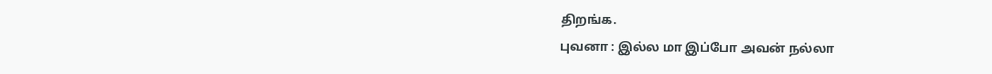திறங்க.
புவனா : இல்ல மா இப்போ அவன் நல்லா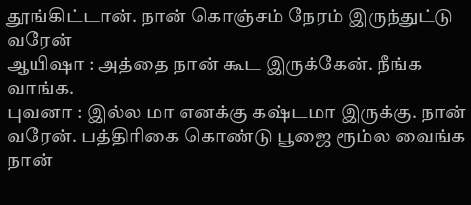தூங்கிட்டான். நான் கொஞ்சம் நேரம் இருந்துட்டு வரேன்
ஆயிஷா : அத்தை நான் கூட இருக்கேன். நீங்க வாங்க.
புவனா : இல்ல மா எனக்கு கஷ்டமா இருக்கு. நான் வரேன். பத்திரிகை கொண்டு பூஜை ரூம்ல வைங்க நான்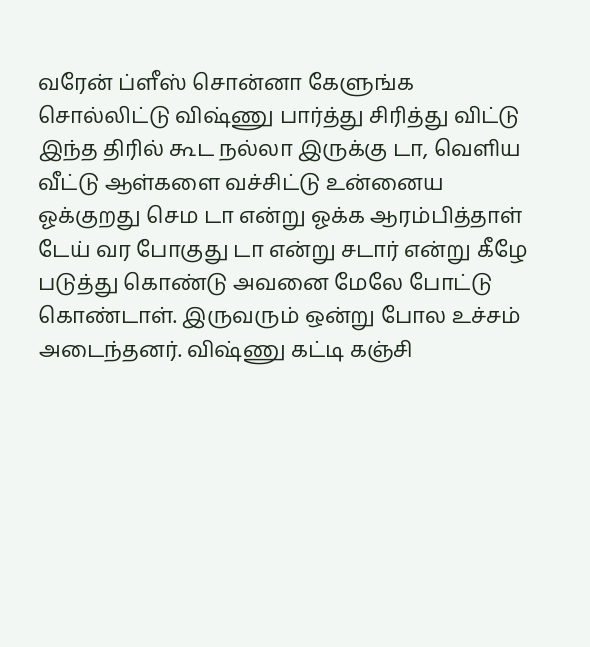வரேன் ப்ளீஸ் சொன்னா கேளுங்க சொல்லிட்டு விஷ்ணு பார்த்து சிரித்து விட்டு இந்த திரில் கூட நல்லா இருக்கு டா, வெளிய வீட்டு ஆள்களை வச்சிட்டு உன்னைய ஓக்குறது செம டா என்று ஓக்க ஆரம்பித்தாள் டேய் வர போகுது டா என்று சடார் என்று கீழே படுத்து கொண்டு அவனை மேலே போட்டு கொண்டாள். இருவரும் ஒன்று போல உச்சம் அடைந்தனர். விஷ்ணு கட்டி கஞ்சி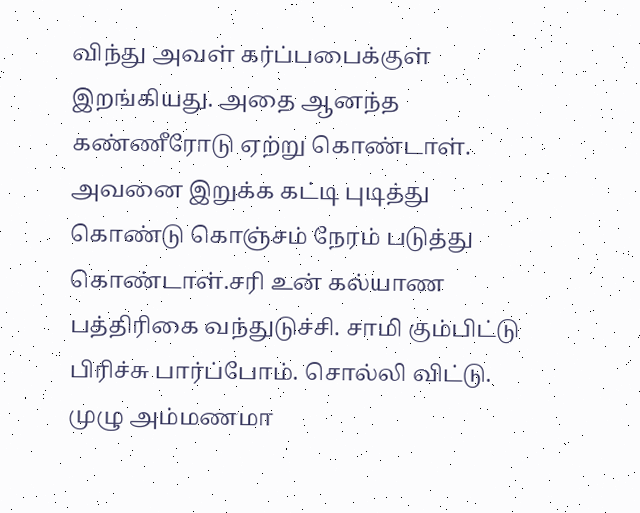விந்து அவள் கர்ப்பபைக்குள் இறங்கியது. அதை ஆனந்த கண்ணீரோடு ஏற்று கொண்டாள். அவனை இறுக்க கட்டி புடித்து கொண்டு கொஞ்சம் நேரம் படுத்து கொண்டாள்.சரி உன் கல்யாண பத்திரிகை வந்துடுச்சி. சாமி கும்பிட்டு பிரிச்சு பார்ப்போம். சொல்லி விட்டு. முழு அம்மணமா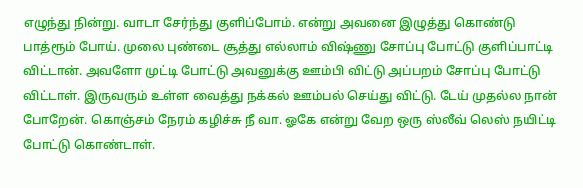எழுந்து நின்று. வாடா சேர்ந்து குளிப்போம். என்று அவனை இழுத்து கொண்டு பாத்ரூம் போய். முலை புண்டை சூத்து எல்லாம் விஷ்ணு சோப்பு போட்டு குளிப்பாட்டி விட்டான். அவளோ முட்டி போட்டு அவனுக்கு ஊம்பி விட்டு அப்பறம் சோப்பு போட்டு விட்டாள். இருவரும் உள்ள வைத்து நக்கல் ஊம்பல் செய்து விட்டு. டேய் முதல்ல நான் போறேன். கொஞ்சம் நேரம் கழிச்சு நீ வா. ஓகே என்று வேற ஒரு ஸ்லீவ் லெஸ் நயிட்டி போட்டு கொண்டாள்.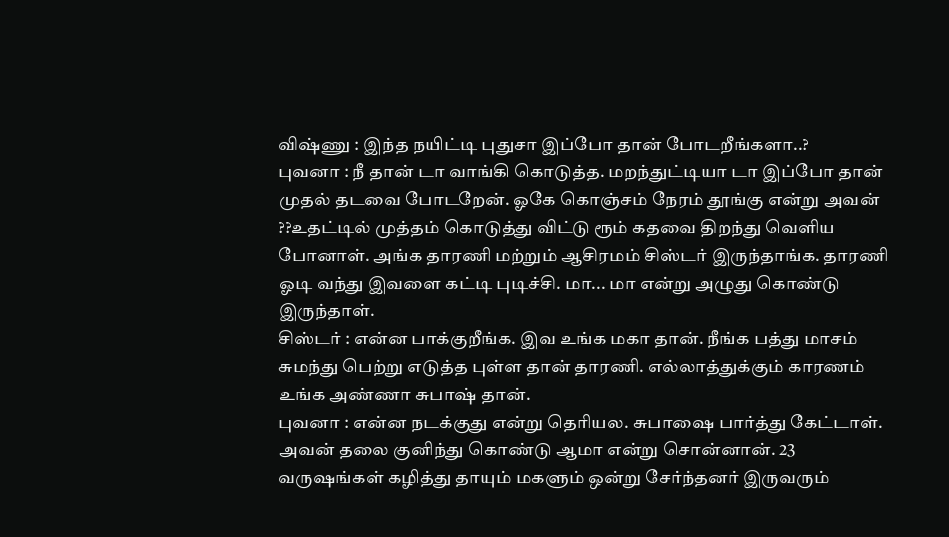விஷ்ணு : இந்த நயிட்டி புதுசா இப்போ தான் போடறீங்களா..?
புவனா : நீ தான் டா வாங்கி கொடுத்த. மறந்துட்டியா டா இப்போ தான் முதல் தடவை போடறேன். ஓகே கொஞ்சம் நேரம் தூங்கு என்று அவன் ??உதட்டில் முத்தம் கொடுத்து விட்டு ரூம் கதவை திறந்து வெளிய போனாள். அங்க தாரணி மற்றும் ஆசிரமம் சிஸ்டர் இருந்தாங்க. தாரணி ஓடி வந்து இவளை கட்டி புடிச்சி. மா... மா என்று அழுது கொண்டு இருந்தாள்.
சிஸ்டர் : என்ன பாக்குறீங்க. இவ உங்க மகா தான். நீங்க பத்து மாசம் சுமந்து பெற்று எடுத்த புள்ள தான் தாரணி. எல்லாத்துக்கும் காரணம் உங்க அண்ணா சுபாஷ் தான்.
புவனா : என்ன நடக்குது என்று தெரியல. சுபாஷை பார்த்து கேட்டாள். அவன் தலை குனிந்து கொண்டு ஆமா என்று சொன்னான். 23 வருஷங்கள் கழித்து தாயும் மகளும் ஒன்று சேர்ந்தனர் இருவரும்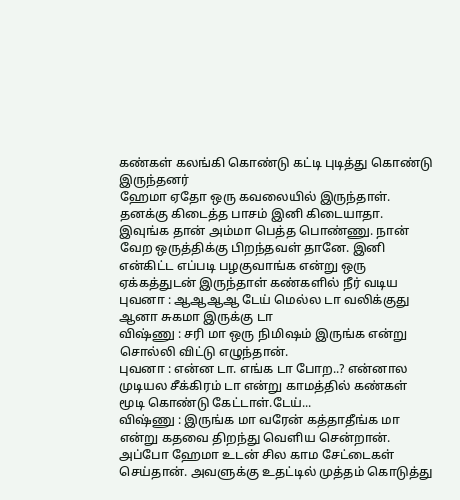கண்கள் கலங்கி கொண்டு கட்டி புடித்து கொண்டு இருந்தனர்
ஹேமா ஏதோ ஒரு கவலையில் இருந்தாள். தனக்கு கிடைத்த பாசம் இனி கிடையாதா. இவுங்க தான் அம்மா பெத்த பொண்ணு. நான் வேற ஒருத்திக்கு பிறந்தவள் தானே. இனி என்கிட்ட எப்படி பழகுவாங்க என்று ஒரு ஏக்கத்துடன் இருந்தாள் கண்களில் நீர் வடிய
புவனா : ஆஆஆஆ டேய் மெல்ல டா வலிக்குது ஆனா சுகமா இருக்கு டா
விஷ்ணு : சரி மா ஒரு நிமிஷம் இருங்க என்று சொல்லி விட்டு எழுந்தான்.
புவனா : என்ன டா. எங்க டா போற..? என்னால முடியல சீக்கிரம் டா என்று காமத்தில் கண்கள் மூடி கொண்டு கேட்டாள்.டேய்...
விஷ்ணு : இருங்க மா வரேன் கத்தாதீங்க மா என்று கதவை திறந்து வெளிய சென்றான். அப்போ ஹேமா உடன் சில காம சேட்டைகள் செய்தான். அவளுக்கு உதட்டில் முத்தம் கொடுத்து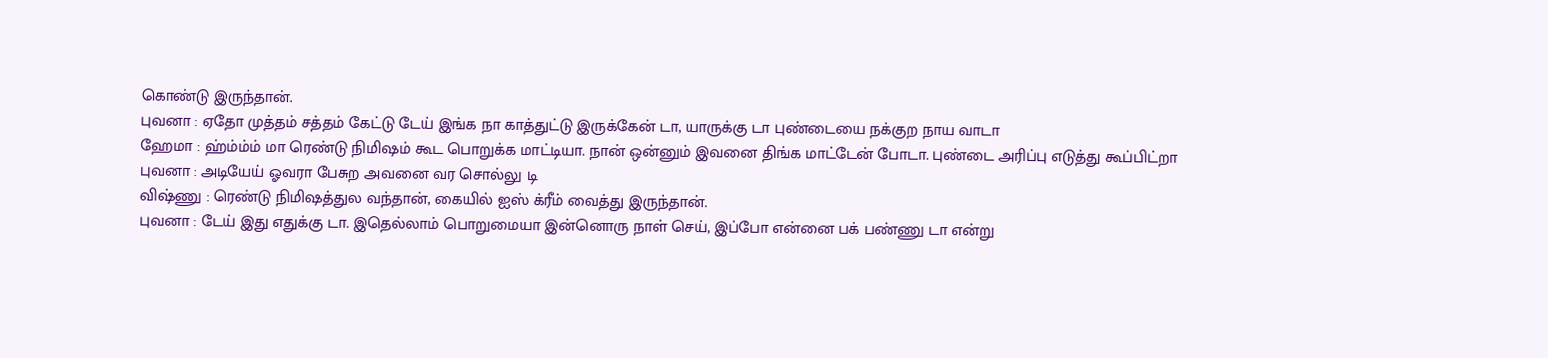கொண்டு இருந்தான்.
புவனா : ஏதோ முத்தம் சத்தம் கேட்டு டேய் இங்க நா காத்துட்டு இருக்கேன் டா, யாருக்கு டா புண்டையை நக்குற நாய வாடா
ஹேமா : ஹ்ம்ம்ம் மா ரெண்டு நிமிஷம் கூட பொறுக்க மாட்டியா. நான் ஒன்னும் இவனை திங்க மாட்டேன் போடா. புண்டை அரிப்பு எடுத்து கூப்பிட்றா
புவனா : அடியேய் ஓவரா பேசுற அவனை வர சொல்லு டி
விஷ்ணு : ரெண்டு நிமிஷத்துல வந்தான், கையில் ஐஸ் க்ரீம் வைத்து இருந்தான்.
புவனா : டேய் இது எதுக்கு டா. இதெல்லாம் பொறுமையா இன்னொரு நாள் செய், இப்போ என்னை பக் பண்ணு டா என்று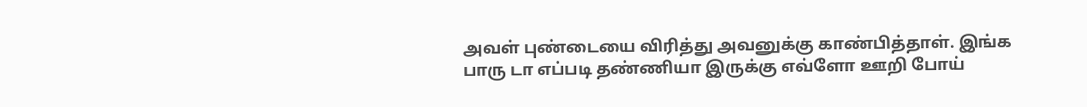அவள் புண்டையை விரித்து அவனுக்கு காண்பித்தாள். இங்க பாரு டா எப்படி தண்ணியா இருக்கு எவ்ளோ ஊறி போய்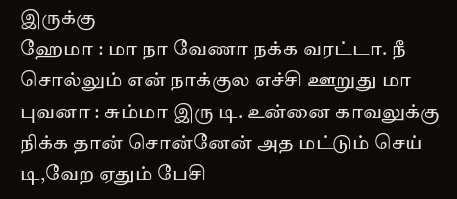இருக்கு
ஹேமா : மா நா வேணா நக்க வரட்டா. நீ சொல்லும் என் நாக்குல எச்சி ஊறுது மா
புவனா : சும்மா இரு டி. உன்னை காவலுக்கு நிக்க தான் சொன்னேன் அத மட்டும் செய் டி,வேற ஏதும் பேசி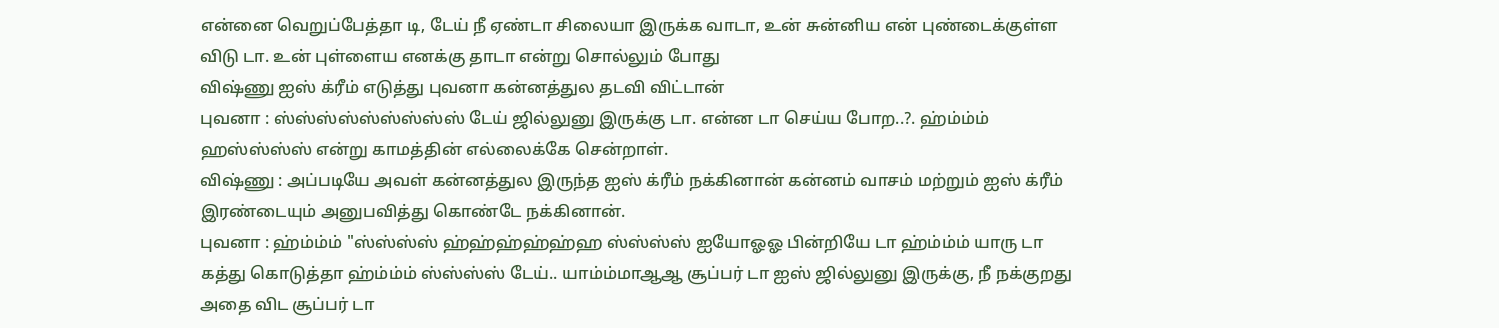என்னை வெறுப்பேத்தா டி, டேய் நீ ஏண்டா சிலையா இருக்க வாடா, உன் சுன்னிய என் புண்டைக்குள்ள விடு டா. உன் புள்ளைய எனக்கு தாடா என்று சொல்லும் போது
விஷ்ணு ஐஸ் க்ரீம் எடுத்து புவனா கன்னத்துல தடவி விட்டான்
புவனா : ஸ்ஸ்ஸ்ஸ்ஸ்ஸ்ஸ்ஸ்ஸ் டேய் ஜில்லுனு இருக்கு டா. என்ன டா செய்ய போற..?. ஹ்ம்ம்ம் ஹஸ்ஸ்ஸ்ஸ் என்று காமத்தின் எல்லைக்கே சென்றாள்.
விஷ்ணு : அப்படியே அவள் கன்னத்துல இருந்த ஐஸ் க்ரீம் நக்கினான் கன்னம் வாசம் மற்றும் ஐஸ் க்ரீம் இரண்டையும் அனுபவித்து கொண்டே நக்கினான்.
புவனா : ஹ்ம்ம்ம் "ஸ்ஸ்ஸ்ஸ் ஹ்ஹ்ஹ்ஹ்ஹ்ஹ ஸ்ஸ்ஸ்ஸ் ஐயோஓஓ பின்றியே டா ஹ்ம்ம்ம் யாரு டா கத்து கொடுத்தா ஹ்ம்ம்ம் ஸ்ஸ்ஸ்ஸ் டேய்.. யாம்ம்மாஆஆ சூப்பர் டா ஐஸ் ஜில்லுனு இருக்கு, நீ நக்குறது அதை விட சூப்பர் டா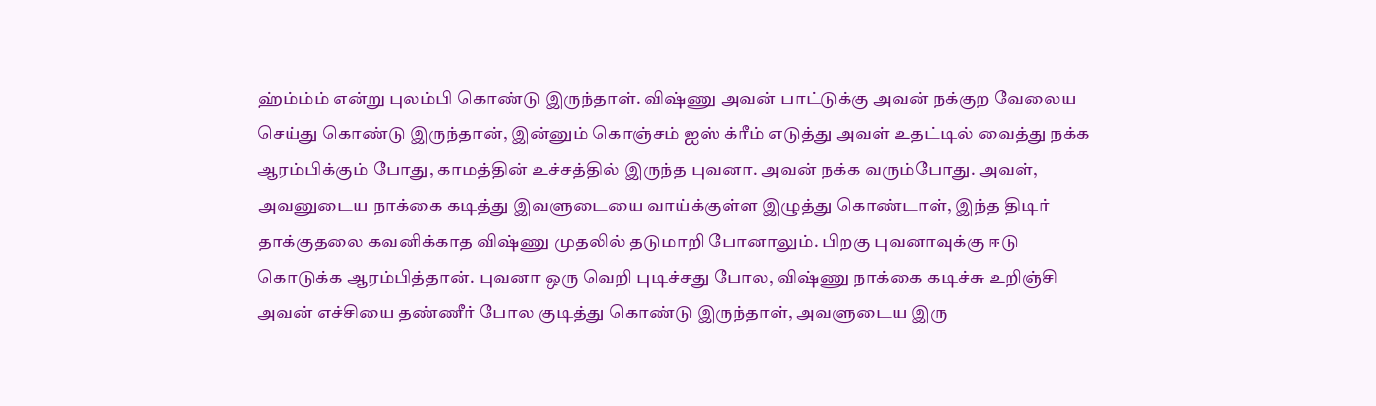ஹ்ம்ம்ம் என்று புலம்பி கொண்டு இருந்தாள். விஷ்ணு அவன் பாட்டுக்கு அவன் நக்குற வேலைய செய்து கொண்டு இருந்தான், இன்னும் கொஞ்சம் ஐஸ் க்ரீம் எடுத்து அவள் உதட்டில் வைத்து நக்க ஆரம்பிக்கும் போது, காமத்தின் உச்சத்தில் இருந்த புவனா. அவன் நக்க வரும்போது. அவள், அவனுடைய நாக்கை கடித்து இவளுடையை வாய்க்குள்ள இழுத்து கொண்டாள், இந்த திடிர் தாக்குதலை கவனிக்காத விஷ்ணு முதலில் தடுமாறி போனாலும். பிறகு புவனாவுக்கு ஈடு கொடுக்க ஆரம்பித்தான். புவனா ஒரு வெறி புடிச்சது போல, விஷ்ணு நாக்கை கடிச்சு உறிஞ்சி அவன் எச்சியை தண்ணீர் போல குடித்து கொண்டு இருந்தாள், அவளுடைய இரு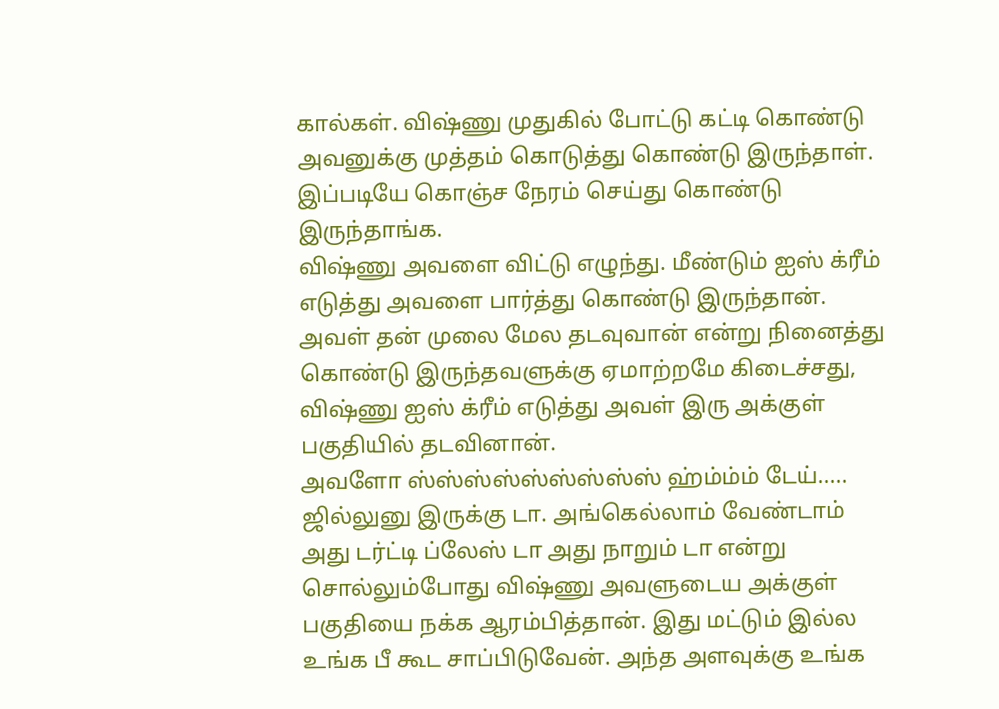கால்கள். விஷ்ணு முதுகில் போட்டு கட்டி கொண்டு அவனுக்கு முத்தம் கொடுத்து கொண்டு இருந்தாள். இப்படியே கொஞ்ச நேரம் செய்து கொண்டு இருந்தாங்க.
விஷ்ணு அவளை விட்டு எழுந்து. மீண்டும் ஐஸ் க்ரீம் எடுத்து அவளை பார்த்து கொண்டு இருந்தான். அவள் தன் முலை மேல தடவுவான் என்று நினைத்து கொண்டு இருந்தவளுக்கு ஏமாற்றமே கிடைச்சது, விஷ்ணு ஐஸ் க்ரீம் எடுத்து அவள் இரு அக்குள் பகுதியில் தடவினான்.
அவளோ ஸ்ஸ்ஸ்ஸ்ஸ்ஸ்ஸ்ஸ்ஸ் ஹ்ம்ம்ம் டேய்..... ஜில்லுனு இருக்கு டா. அங்கெல்லாம் வேண்டாம் அது டர்ட்டி ப்லேஸ் டா அது நாறும் டா என்று சொல்லும்போது விஷ்ணு அவளுடைய அக்குள் பகுதியை நக்க ஆரம்பித்தான். இது மட்டும் இல்ல உங்க பீ கூட சாப்பிடுவேன். அந்த அளவுக்கு உங்க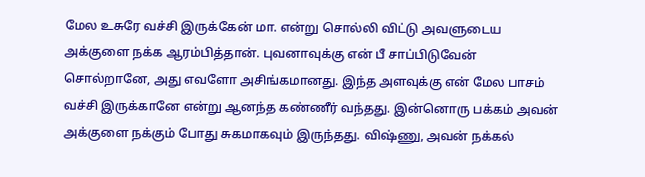மேல உசுரே வச்சி இருக்கேன் மா. என்று சொல்லி விட்டு அவளுடைய அக்குளை நக்க ஆரம்பித்தான். புவனாவுக்கு என் பீ சாப்பிடுவேன் சொல்றானே, அது எவளோ அசிங்கமானது. இந்த அளவுக்கு என் மேல பாசம் வச்சி இருக்கானே என்று ஆனந்த கண்ணீர் வந்தது. இன்னொரு பக்கம் அவன் அக்குளை நக்கும் போது சுகமாகவும் இருந்தது. விஷ்ணு, அவன் நக்கல்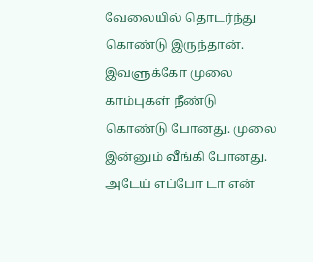வேலையில் தொடர்ந்து கொண்டு இருந்தான். இவளுக்கோ முலை காம்புகள் நீண்டு கொண்டு போனது. முலை இன்னும் வீங்கி போனது. அடேய் எப்போ டா என்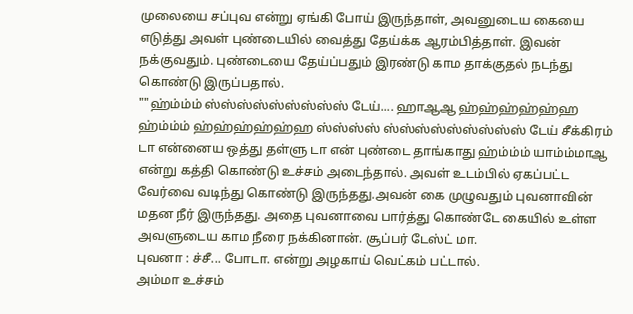முலையை சப்புவ என்று ஏங்கி போய் இருந்தாள், அவனுடைய கையை எடுத்து அவள் புண்டையில் வைத்து தேய்க்க ஆரம்பித்தாள். இவன் நக்குவதும். புண்டையை தேய்ப்பதும் இரண்டு காம தாக்குதல் நடந்து கொண்டு இருப்பதால்.
""ஹ்ம்ம்ம் ஸ்ஸ்ஸ்ஸ்ஸ்ஸ்ஸ்ஸ்ஸ் டேய்.... ஹாஆஆ ஹ்ஹ்ஹ்ஹ்ஹ்ஹ ஹ்ம்ம்ம் ஹ்ஹ்ஹ்ஹ்ஹ்ஹ ஸ்ஸ்ஸ்ஸ் ஸ்ஸ்ஸ்ஸ்ஸ்ஸ்ஸ்ஸ்ஸ் டேய் சீக்கிரம் டா என்னைய ஒத்து தள்ளு டா என் புண்டை தாங்காது ஹ்ம்ம்ம் யாம்ம்மாஆ என்று கத்தி கொண்டு உச்சம் அடைந்தால். அவள் உடம்பில் ஏகப்பட்ட வேர்வை வடிந்து கொண்டு இருந்தது.அவன் கை முழுவதும் புவனாவின் மதன நீர் இருந்தது. அதை புவனாவை பார்த்து கொண்டே கையில் உள்ள அவளுடைய காம நீரை நக்கினான். சூப்பர் டேஸ்ட் மா.
புவனா : ச்சீ... போடா. என்று அழகாய் வெட்கம் பட்டால்.
அம்மா உச்சம்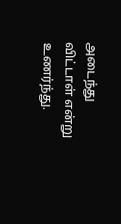அடைந்து விட்டாள் என்று உணர்ந்து.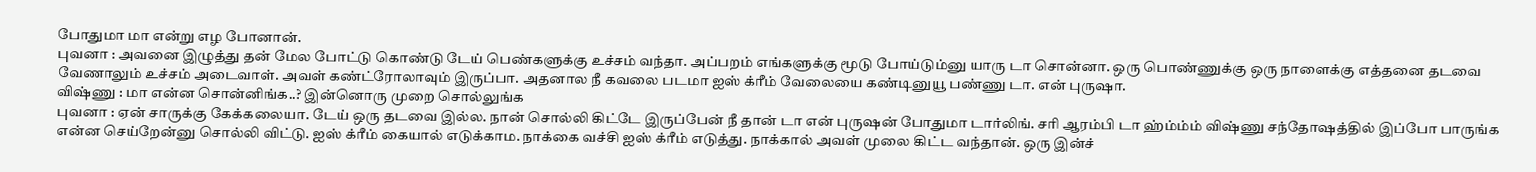போதுமா மா என்று எழ போனான்.
புவனா : அவனை இழுத்து தன் மேல போட்டு கொண்டு டேய் பெண்களுக்கு உச்சம் வந்தா. அப்பறம் எங்களுக்கு மூடு போய்டும்னு யாரு டா சொன்னா. ஒரு பொண்ணுக்கு ஒரு நாளைக்கு எத்தனை தடவை வேணாலும் உச்சம் அடைவாள். அவள் கண்ட்ரோலாவும் இருப்பா. அதனால நீ கவலை படமா ஐஸ் க்ரீம் வேலையை கண்டினுயூ பண்ணு டா. என் புருஷா.
விஷ்ணு : மா என்ன சொன்னிங்க..? இன்னொரு முறை சொல்லுங்க
புவனா : ஏன் சாருக்கு கேக்கலையா. டேய் ஒரு தடவை இல்ல. நான் சொல்லி கிட்டே இருப்பேன் நீ தான் டா என் புருஷன் போதுமா டார்லிங். சரி ஆரம்பி டா ஹ்ம்ம்ம் விஷ்ணு சந்தோஷத்தில் இப்போ பாருங்க என்ன செய்றேன்னு சொல்லி விட்டு. ஐஸ் க்ரீம் கையால் எடுக்காம. நாக்கை வச்சி ஐஸ் க்ரீம் எடுத்து. நாக்கால் அவள் முலை கிட்ட வந்தான். ஒரு இன்ச்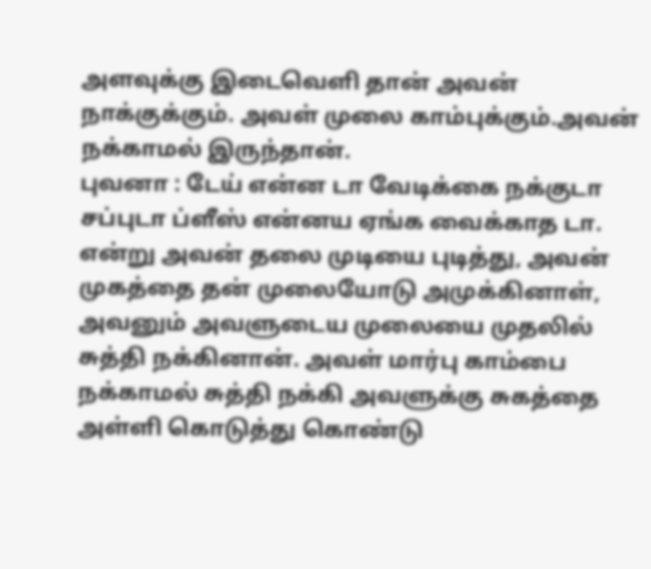அளவுக்கு இடைவெளி தான் அவன் நாக்குக்கும். அவள் முலை காம்புக்கும்.அவன் நக்காமல் இருந்தான்.
புவனா : டேய் என்ன டா வேடிக்கை நக்குடா சப்புடா ப்ளீஸ் என்னய ஏங்க வைக்காத டா. என்று அவன் தலை முடியை புடித்து, அவன் முகத்தை தன் முலையோடு அமுக்கினாள், அவனும் அவளுடைய முலையை முதலில் சுத்தி நக்கினான். அவள் மார்பு காம்பை நக்காமல் சுத்தி நக்கி அவளுக்கு சுகத்தை அள்ளி கொடுத்து கொண்டு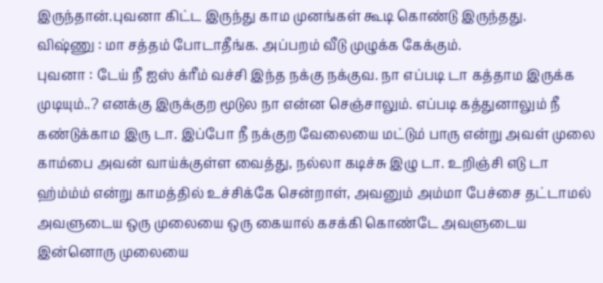இருந்தான்.புவனா கிட்ட இருந்து காம முனங்கள் கூடி கொண்டு இருந்தது.
விஷ்ணு : மா சத்தம் போடாதீங்க. அப்பறம் வீடு முழுக்க கேக்கும்.
புவனா : டேய் நீ ஐஸ் க்ரீம் வச்சி இந்த நக்கு நக்குவ. நா எப்படி டா கத்தாம இருக்க முடியும்..? எனக்கு இருக்குற மூடுல நா என்ன செஞ்சாலும். எப்படி கத்துனாலும் நீ கண்டுக்காம இரு டா. இப்போ நீ நக்குற வேலையை மட்டும் பாரு என்று அவள் முலை காம்பை அவன் வாய்க்குள்ள வைத்து, நல்லா கடிச்சு இழு டா. உறிஞ்சி எடு டா ஹ்ம்ம்ம் என்று காமத்தில் உச்சிக்கே சென்றாள், அவனும் அம்மா பேச்சை தட்டாமல் அவளுடைய ஒரு முலையை ஒரு கையால் கசக்கி கொண்டே அவளுடைய இன்னொரு முலையை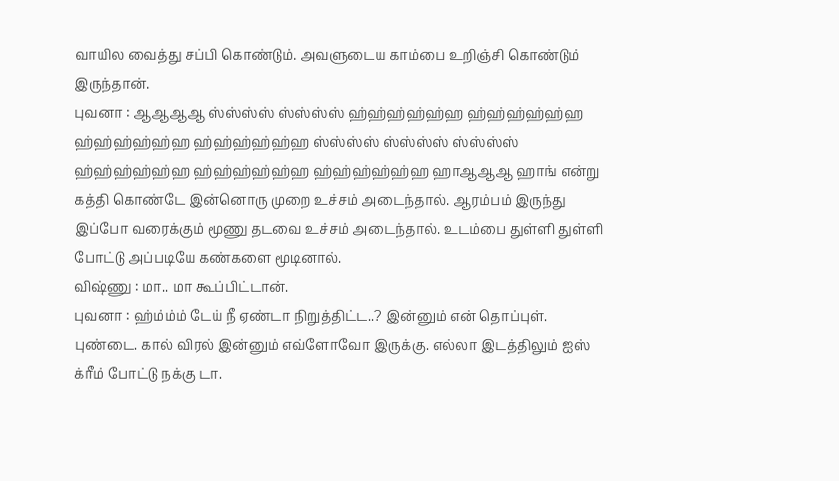வாயில வைத்து சப்பி கொண்டும். அவளுடைய காம்பை உறிஞ்சி கொண்டும் இருந்தான்.
புவனா : ஆஆஆஆ ஸ்ஸ்ஸ்ஸ் ஸ்ஸ்ஸ்ஸ் ஹ்ஹ்ஹ்ஹ்ஹ்ஹ ஹ்ஹ்ஹ்ஹ்ஹ்ஹ ஹ்ஹ்ஹ்ஹ்ஹ்ஹ ஹ்ஹ்ஹ்ஹ்ஹ்ஹ ஸ்ஸ்ஸ்ஸ் ஸ்ஸ்ஸ்ஸ் ஸ்ஸ்ஸ்ஸ் ஹ்ஹ்ஹ்ஹ்ஹ்ஹ ஹ்ஹ்ஹ்ஹ்ஹ்ஹ ஹ்ஹ்ஹ்ஹ்ஹ்ஹ ஹாஆஆஆ ஹாங் என்று கத்தி கொண்டே இன்னொரு முறை உச்சம் அடைந்தால். ஆரம்பம் இருந்து இப்போ வரைக்கும் மூணு தடவை உச்சம் அடைந்தால். உடம்பை துள்ளி துள்ளி போட்டு அப்படியே கண்களை மூடினால்.
விஷ்ணு : மா.. மா கூப்பிட்டான்.
புவனா : ஹ்ம்ம்ம் டேய் நீ ஏண்டா நிறுத்திட்ட..? இன்னும் என் தொப்புள். புண்டை. கால் விரல் இன்னும் எவ்ளோவோ இருக்கு. எல்லா இடத்திலும் ஐஸ் க்ரீம் போட்டு நக்கு டா.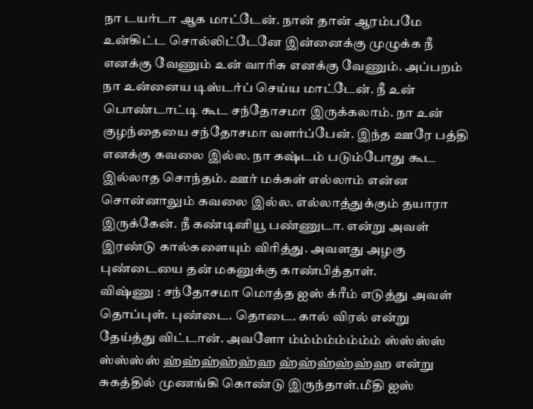நா டயர்டா ஆக மாட்டேன். நான் தான் ஆரம்பமே உன்கிட்ட சொல்லிட்டேனே இன்னைக்கு முழுக்க நீ எனக்கு வேணும் உன் வாரிசு எனக்கு வேணும். அப்பறம் நா உன்னைய டிஸ்டர்ப் செய்ய மாட்டேன். நீ உன் பொண்டாட்டி கூட சந்தோசமா இருக்கலாம். நா உன் குழந்தையை சந்தோசமா வளர்ப்பேன். இந்த ஊரே பத்தி எனக்கு கவலை இல்ல. நா கஷ்டம் படும்போது கூட இல்லாத சொந்தம். ஊர் மக்கள் எல்லாம் என்ன சொன்னாலும் கவலை இல்ல. எல்லாத்துக்கும் தயாரா இருக்கேன். நீ கண்டினியூ பண்ணுடா. என்று அவள் இரண்டு கால்களையும் விரித்து. அவளது அழகு புண்டையை தன் மகனுக்கு காண்பித்தாள்.
விஷ்ணு : சந்தோசமா மொத்த ஐஸ் க்ரீம் எடுத்து அவள் தொப்புள். புண்டை. தொடை. கால் விரல் என்று தேய்த்து விட்டான். அவளோ ம்ம்ம்ம்ம்ம்ம்ம் ஸ்ஸ்ஸ்ஸ் ஸ்ஸ்ஸ்ஸ் ஹ்ஹ்ஹ்ஹ்ஹ்ஹ ஹ்ஹ்ஹ்ஹ்ஹ்ஹ என்று சுகத்தில் முணங்கி கொண்டு இருந்தாள்.மீதி ஐஸ்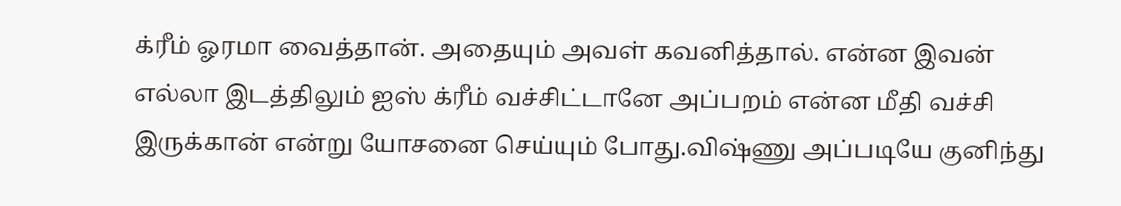க்ரீம் ஓரமா வைத்தான். அதையும் அவள் கவனித்தால். என்ன இவன் எல்லா இடத்திலும் ஐஸ் க்ரீம் வச்சிட்டானே அப்பறம் என்ன மீதி வச்சி இருக்கான் என்று யோசனை செய்யும் போது.விஷ்ணு அப்படியே குனிந்து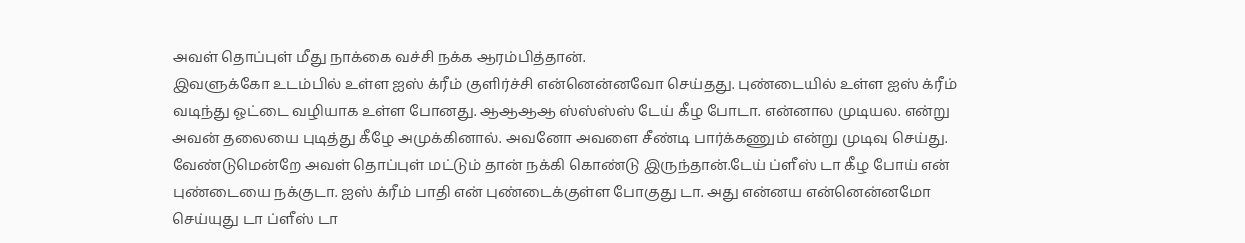அவள் தொப்புள் மீது நாக்கை வச்சி நக்க ஆரம்பித்தான்.
இவளுக்கோ உடம்பில் உள்ள ஐஸ் க்ரீம் குளிர்ச்சி என்னென்னவோ செய்தது. புண்டையில் உள்ள ஐஸ் க்ரீம் வடிந்து ஓட்டை வழியாக உள்ள போனது. ஆஆஆஆ ஸ்ஸ்ஸ்ஸ் டேய் கீழ போடா. என்னால முடியல. என்று அவன் தலையை புடித்து கீழே அமுக்கினால். அவனோ அவளை சீண்டி பார்க்கணும் என்று முடிவு செய்து. வேண்டுமென்றே அவள் தொப்புள் மட்டும் தான் நக்கி கொண்டு இருந்தான்.டேய் ப்ளீஸ் டா கீழ போய் என் புண்டையை நக்குடா. ஐஸ் க்ரீம் பாதி என் புண்டைக்குள்ள போகுது டா. அது என்னய என்னென்னமோ செய்யுது டா ப்ளீஸ் டா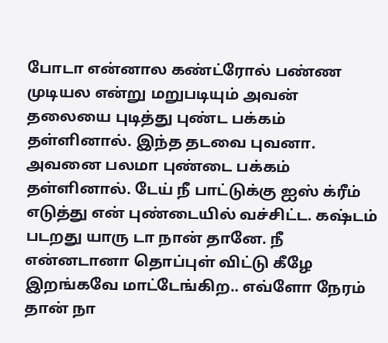போடா என்னால கண்ட்ரோல் பண்ண முடியல என்று மறுபடியும் அவன் தலையை புடித்து புண்ட பக்கம் தள்ளினால். இந்த தடவை புவனா. அவனை பலமா புண்டை பக்கம் தள்ளினால். டேய் நீ பாட்டுக்கு ஐஸ் க்ரீம் எடுத்து என் புண்டையில் வச்சிட்ட. கஷ்டம் படறது யாரு டா நான் தானே. நீ என்னடானா தொப்புள் விட்டு கீழே இறங்கவே மாட்டேங்கிற.. எவ்ளோ நேரம் தான் நா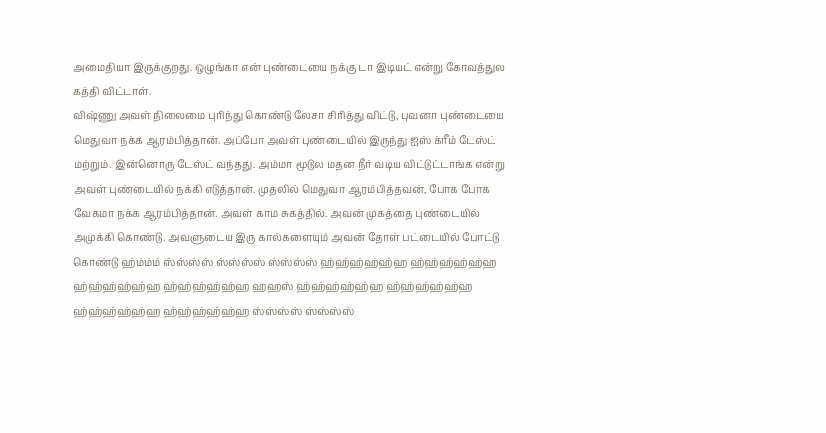அமைதியா இருக்குறது. ஒழுங்கா என் புண்டையை நக்கு டா இடியட் என்று கோவத்துல கத்தி விட்டாள்.
விஷ்ணு அவள் நிலைமை புரிந்து கொண்டு லேசா சிரித்து விட்டு, புவனா புண்டையை மெதுவா நக்க ஆரம்பித்தான். அப்போ அவள் புண்டையில் இருந்து ஐஸ் க்ரீம் டேஸ்ட் மற்றும். இன்னொரு டேஸ்ட் வந்தது. அம்மா மூடுல மதன நீர் வடிய விட்டுட்டாங்க என்று அவள் புண்டையில் நக்கி எடுத்தான். முதலில் மெதுவா ஆரம்பித்தவன், போக போக வேகமா நக்க ஆரம்பித்தான். அவள் காம சுகத்தில். அவன் முகத்தை புண்டையில் அமுக்கி கொண்டு. அவளுடைய இரு கால்களையும் அவன் தோள் பட்டையில் போட்டு கொண்டு ஹ்ம்ம்ம் ஸ்ஸ்ஸ்ஸ் ஸ்ஸ்ஸ்ஸ் ஸ்ஸ்ஸ்ஸ் ஹ்ஹ்ஹ்ஹ்ஹ்ஹ ஹ்ஹ்ஹ்ஹ்ஹ்ஹ ஹ்ஹ்ஹ்ஹ்ஹ்ஹ ஹ்ஹ்ஹ்ஹ்ஹ்ஹ ஹஹஸ் ஹ்ஹ்ஹ்ஹ்ஹ்ஹ ஹ்ஹ்ஹ்ஹ்ஹ்ஹ ஹ்ஹ்ஹ்ஹ்ஹ்ஹ ஹ்ஹ்ஹ்ஹ்ஹ்ஹ ஸ்ஸ்ஸ்ஸ் ஸ்ஸ்ஸ்ஸ்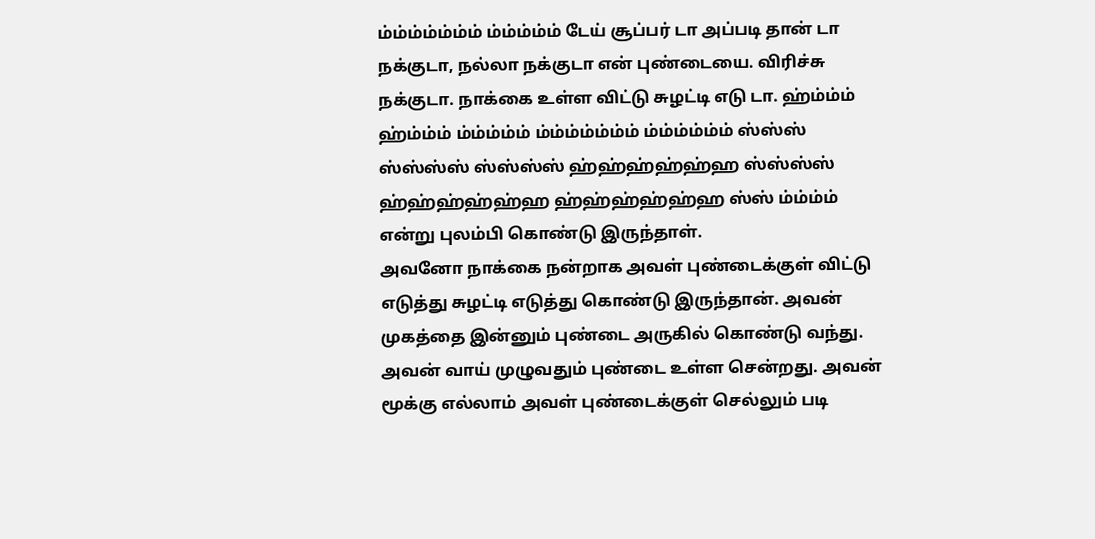ம்ம்ம்ம்ம்ம்ம் ம்ம்ம்ம்ம் டேய் சூப்பர் டா அப்படி தான் டா நக்குடா, நல்லா நக்குடா என் புண்டையை. விரிச்சு நக்குடா. நாக்கை உள்ள விட்டு சுழட்டி எடு டா. ஹ்ம்ம்ம் ஹ்ம்ம்ம் ம்ம்ம்ம்ம் ம்ம்ம்ம்ம்ம்ம் ம்ம்ம்ம்ம்ம் ஸ்ஸ்ஸ் ஸ்ஸ்ஸ்ஸ் ஸ்ஸ்ஸ்ஸ் ஹ்ஹ்ஹ்ஹ்ஹ்ஹ ஸ்ஸ்ஸ்ஸ் ஹ்ஹ்ஹ்ஹ்ஹ்ஹ ஹ்ஹ்ஹ்ஹ்ஹ்ஹ ஸ்ஸ் ம்ம்ம்ம் என்று புலம்பி கொண்டு இருந்தாள்.
அவனோ நாக்கை நன்றாக அவள் புண்டைக்குள் விட்டு எடுத்து சுழட்டி எடுத்து கொண்டு இருந்தான். அவன் முகத்தை இன்னும் புண்டை அருகில் கொண்டு வந்து. அவன் வாய் முழுவதும் புண்டை உள்ள சென்றது. அவன் மூக்கு எல்லாம் அவள் புண்டைக்குள் செல்லும் படி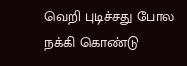வெறி புடிச்சது போல நக்கி கொண்டு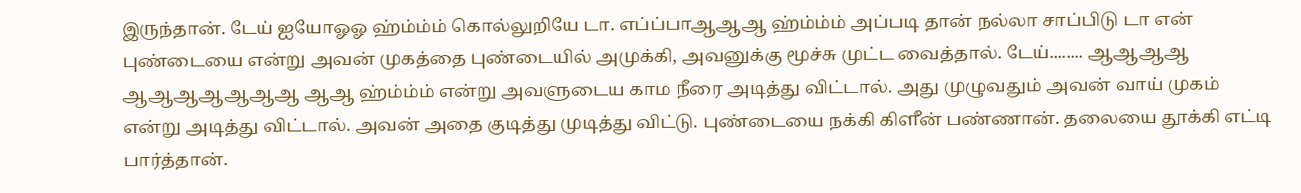இருந்தான். டேய் ஐயோஓஓ ஹ்ம்ம்ம் கொல்லுறியே டா. எப்ப்பாஆஆஆ ஹ்ம்ம்ம் அப்படி தான் நல்லா சாப்பிடு டா என் புண்டையை என்று அவன் முகத்தை புண்டையில் அமுக்கி, அவனுக்கு மூச்சு முட்ட வைத்தால். டேய்........ ஆஆஆஆ ஆஆஆஆஆஆஆ ஆஆ ஹ்ம்ம்ம் என்று அவளுடைய காம நீரை அடித்து விட்டால். அது முழுவதும் அவன் வாய் முகம் என்று அடித்து விட்டால். அவன் அதை குடித்து முடித்து விட்டு. புண்டையை நக்கி கிளீன் பண்ணான். தலையை தூக்கி எட்டி பார்த்தான்.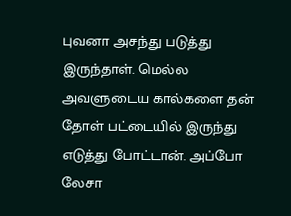புவனா அசந்து படுத்து இருந்தாள். மெல்ல அவளுடைய கால்களை தன் தோள் பட்டையில் இருந்து எடுத்து போட்டான். அப்போ லேசா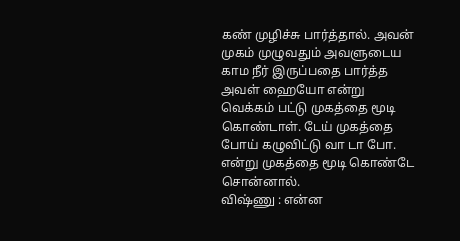கண் முழிச்சு பார்த்தால். அவன் முகம் முழுவதும் அவளுடைய காம நீர் இருப்பதை பார்த்த அவள் ஹையோ என்று வெக்கம் பட்டு முகத்தை மூடி கொண்டாள். டேய் முகத்தை போய் கழுவிட்டு வா டா போ. என்று முகத்தை மூடி கொண்டே சொன்னால்.
விஷ்ணு : என்ன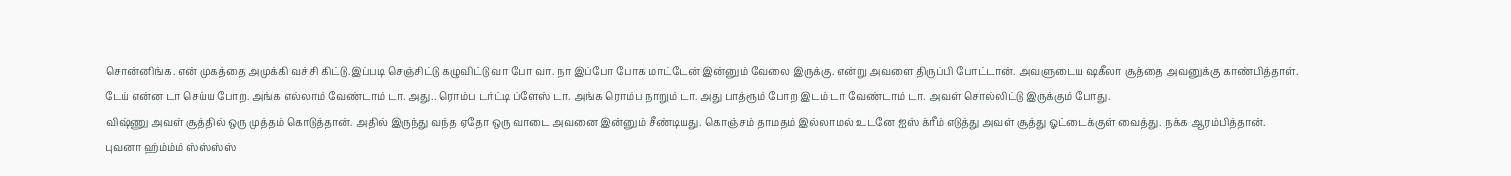சொன்னிங்க. என் முகத்தை அமுக்கி வச்சி கிட்டு.இப்படி செஞ்சிட்டு கழுவிட்டு வா போ வா. நா இப்போ போக மாட்டேன் இன்னும் வேலை இருக்கு. என்று அவளை திருப்பி போட்டான். அவளுடைய ஷகீலா சூத்தை அவனுக்கு காண்பித்தாள்.
டேய் என்ன டா செய்ய போற. அங்க எல்லாம் வேண்டாம் டா. அது.. ரொம்ப டர்ட்டி ப்ளேஸ் டா. அங்க ரொம்ப நாறும் டா. அது பாத்ரூம் போற இடம் டா வேண்டாம் டா. அவள் சொல்லிட்டு இருக்கும் போது.
விஷ்ணு அவள் சூத்தில் ஒரு முத்தம் கொடுத்தான். அதில் இருந்து வந்த ஏதோ ஒரு வாடை அவனை இன்னும் சீண்டியது. கொஞ்சம் தாமதம் இல்லாமல் உடனே ஐஸ் க்ரீம் எடுத்து அவள் சூத்து ஓட்டைக்குள் வைத்து. நக்க ஆரம்பித்தான்.
புவனா ஹ்ம்ம்ம் ஸ்ஸ்ஸ்ஸ்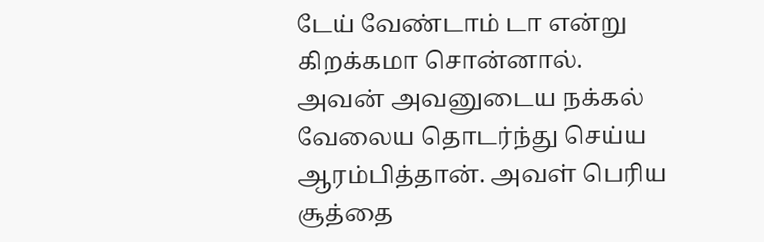டேய் வேண்டாம் டா என்று கிறக்கமா சொன்னால். அவன் அவனுடைய நக்கல் வேலைய தொடர்ந்து செய்ய ஆரம்பித்தான். அவள் பெரிய சூத்தை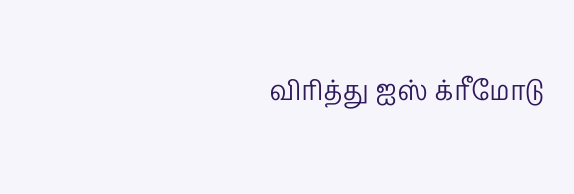விரித்து ஐஸ் க்ரீமோடு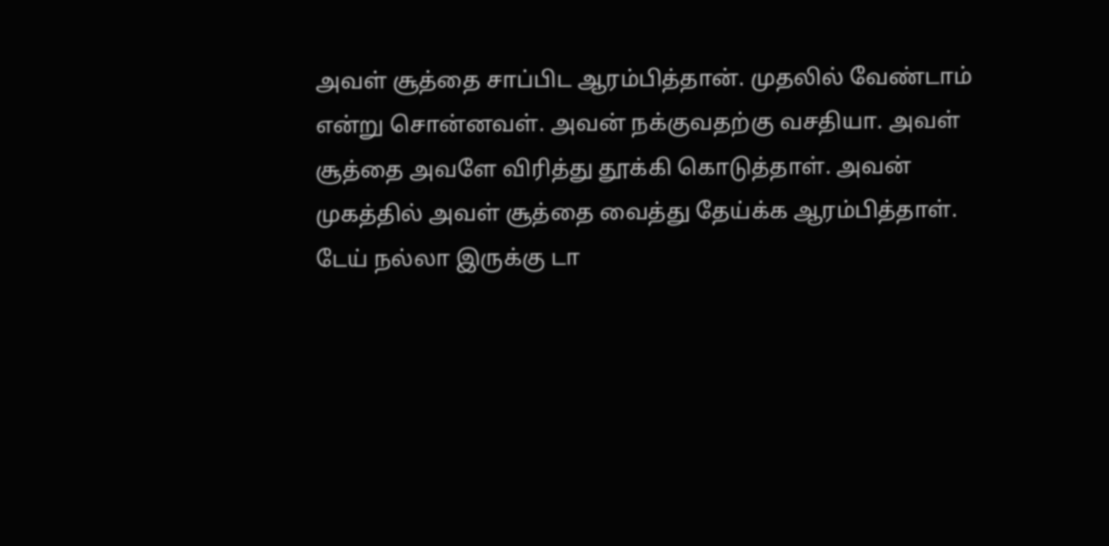அவள் சூத்தை சாப்பிட ஆரம்பித்தான். முதலில் வேண்டாம் என்று சொன்னவள். அவன் நக்குவதற்கு வசதியா. அவள் சூத்தை அவளே விரித்து தூக்கி கொடுத்தாள். அவன் முகத்தில் அவள் சூத்தை வைத்து தேய்க்க ஆரம்பித்தாள். டேய் நல்லா இருக்கு டா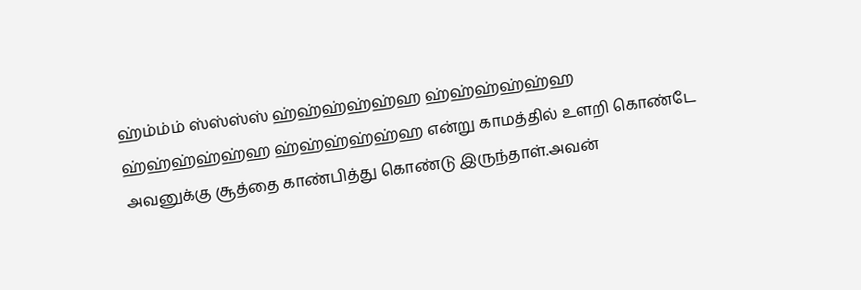ஹ்ம்ம்ம் ஸ்ஸ்ஸ்ஸ் ஹ்ஹ்ஹ்ஹ்ஹ்ஹ ஹ்ஹ்ஹ்ஹ்ஹ்ஹ ஹ்ஹ்ஹ்ஹ்ஹ்ஹ ஹ்ஹ்ஹ்ஹ்ஹ்ஹ என்று காமத்தில் உளறி கொண்டே அவனுக்கு சூத்தை காண்பித்து கொண்டு இருந்தாள்.அவன்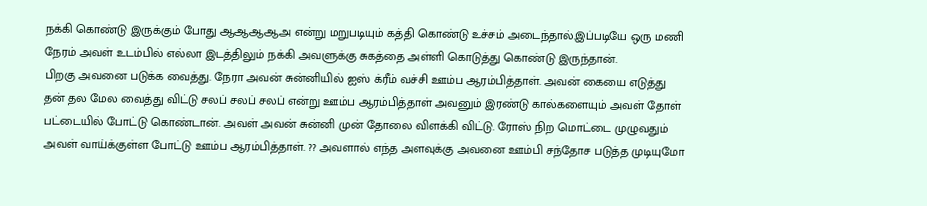நக்கி கொண்டு இருக்கும் போது ஆஆஆஆஅ என்று மறுபடியும் கத்தி கொண்டு உச்சம் அடைந்தால்.இப்படியே ஒரு மணி நேரம் அவள் உடம்பில் எல்லா இடத்திலும் நக்கி அவளுக்கு சுகத்தை அள்ளி கொடுத்து கொண்டு இருந்தான்.
பிறகு அவனை படுக்க வைத்து. நேரா அவன் சுன்னியில் ஐஸ் க்ரீம் வச்சி ஊம்ப ஆரம்பித்தாள். அவன் கையை எடுத்து தன் தல மேல வைத்து விட்டு சலப் சலப் சலப் என்று ஊம்ப ஆரம்பித்தாள் அவனும் இரண்டு கால்களையும் அவள் தோள் பட்டையில் போட்டு கொண்டான். அவள் அவன் சுன்னி முன் தோலை விளக்கி விட்டு. ரோஸ் நிற மொட்டை முழுவதும் அவள் வாய்க்குள்ள போட்டு ஊம்ப ஆரம்பித்தாள். ?? அவளால் எந்த அளவுக்கு அவனை ஊம்பி சந்தோச படுத்த முடியுமோ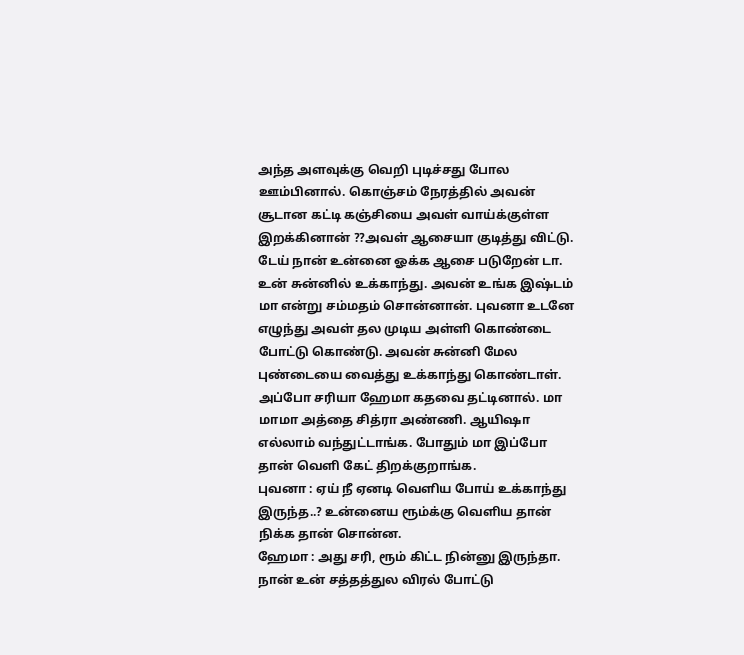அந்த அளவுக்கு வெறி புடிச்சது போல ஊம்பினால். கொஞ்சம் நேரத்தில் அவன் சூடான கட்டி கஞ்சியை அவள் வாய்க்குள்ள இறக்கினான் ??அவள் ஆசையா குடித்து விட்டு. டேய் நான் உன்னை ஓக்க ஆசை படுறேன் டா. உன் சுன்னில் உக்காந்து. அவன் உங்க இஷ்டம் மா என்று சம்மதம் சொன்னான். புவனா உடனே எழுந்து அவள் தல முடிய அள்ளி கொண்டை போட்டு கொண்டு. அவன் சுன்னி மேல புண்டையை வைத்து உக்காந்து கொண்டாள்.
அப்போ சரியா ஹேமா கதவை தட்டினால். மா மாமா அத்தை சித்ரா அண்ணி. ஆயிஷா எல்லாம் வந்துட்டாங்க. போதும் மா இப்போ தான் வெளி கேட் திறக்குறாங்க.
புவனா : ஏய் நீ ஏனடி வெளிய போய் உக்காந்து இருந்த..? உன்னைய ரூம்க்கு வெளிய தான் நிக்க தான் சொன்ன.
ஹேமா : அது சரி, ரூம் கிட்ட நின்னு இருந்தா. நான் உன் சத்தத்துல விரல் போட்டு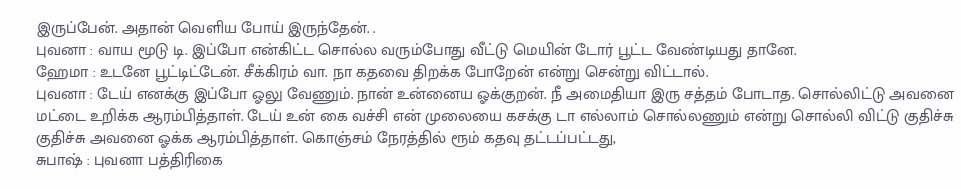இருப்பேன். அதான் வெளிய போய் இருந்தேன். .
புவனா : வாய மூடு டி. இப்போ என்கிட்ட சொல்ல வரும்போது வீட்டு மெயின் டோர் பூட்ட வேண்டியது தானே.
ஹேமா : உடனே பூட்டிட்டேன். சீக்கிரம் வா. நா கதவை திறக்க போறேன் என்று சென்று விட்டால்.
புவனா : டேய் எனக்கு இப்போ ஓலு வேணும். நான் உன்னைய ஓக்குறன். நீ அமைதியா இரு சத்தம் போடாத. சொல்லிட்டு அவனை மட்டை உறிக்க ஆரம்பித்தாள். டேய் உன் கை வச்சி என் முலையை கசக்கு டா எல்லாம் சொல்லணும் என்று சொல்லி விட்டு குதிச்சு குதிச்சு அவனை ஓக்க ஆரம்பித்தாள். கொஞ்சம் நேரத்தில் ரூம் கதவு தட்டப்பட்டது,
சுபாஷ் : புவனா பத்திரிகை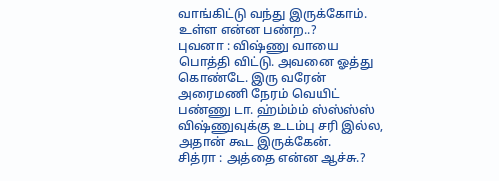வாங்கிட்டு வந்து இருக்கோம். உள்ள என்ன பண்ற..?
புவனா : விஷ்ணு வாயை பொத்தி விட்டு. அவனை ஓத்து கொண்டே. இரு வரேன் அரைமணி நேரம் வெயிட் பண்ணு டா. ஹ்ம்ம்ம் ஸ்ஸ்ஸ்ஸ் விஷ்ணுவுக்கு உடம்பு சரி இல்ல, அதான் கூட இருக்கேன்.
சித்ரா : அத்தை என்ன ஆச்சு.?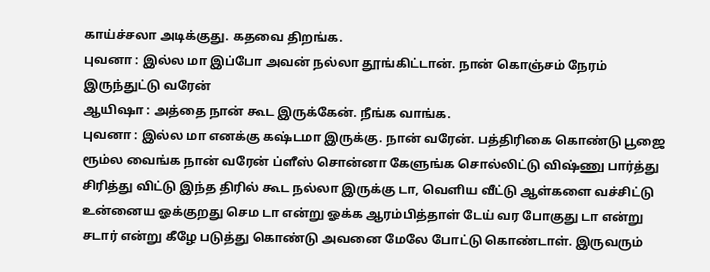காய்ச்சலா அடிக்குது. கதவை திறங்க.
புவனா : இல்ல மா இப்போ அவன் நல்லா தூங்கிட்டான். நான் கொஞ்சம் நேரம் இருந்துட்டு வரேன்
ஆயிஷா : அத்தை நான் கூட இருக்கேன். நீங்க வாங்க.
புவனா : இல்ல மா எனக்கு கஷ்டமா இருக்கு. நான் வரேன். பத்திரிகை கொண்டு பூஜை ரூம்ல வைங்க நான் வரேன் ப்ளீஸ் சொன்னா கேளுங்க சொல்லிட்டு விஷ்ணு பார்த்து சிரித்து விட்டு இந்த திரில் கூட நல்லா இருக்கு டா, வெளிய வீட்டு ஆள்களை வச்சிட்டு உன்னைய ஓக்குறது செம டா என்று ஓக்க ஆரம்பித்தாள் டேய் வர போகுது டா என்று சடார் என்று கீழே படுத்து கொண்டு அவனை மேலே போட்டு கொண்டாள். இருவரும்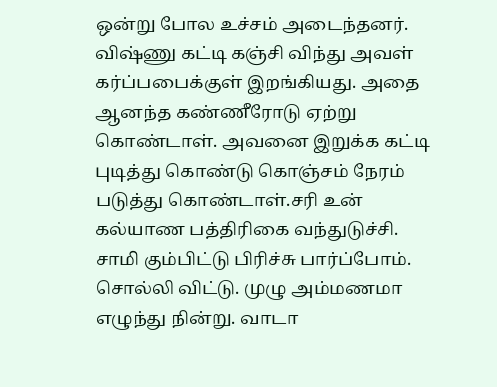ஒன்று போல உச்சம் அடைந்தனர். விஷ்ணு கட்டி கஞ்சி விந்து அவள் கர்ப்பபைக்குள் இறங்கியது. அதை ஆனந்த கண்ணீரோடு ஏற்று கொண்டாள். அவனை இறுக்க கட்டி புடித்து கொண்டு கொஞ்சம் நேரம் படுத்து கொண்டாள்.சரி உன் கல்யாண பத்திரிகை வந்துடுச்சி. சாமி கும்பிட்டு பிரிச்சு பார்ப்போம். சொல்லி விட்டு. முழு அம்மணமா எழுந்து நின்று. வாடா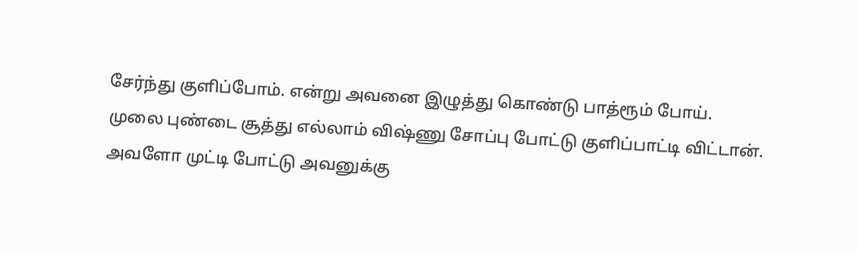சேர்ந்து குளிப்போம். என்று அவனை இழுத்து கொண்டு பாத்ரூம் போய். முலை புண்டை சூத்து எல்லாம் விஷ்ணு சோப்பு போட்டு குளிப்பாட்டி விட்டான். அவளோ முட்டி போட்டு அவனுக்கு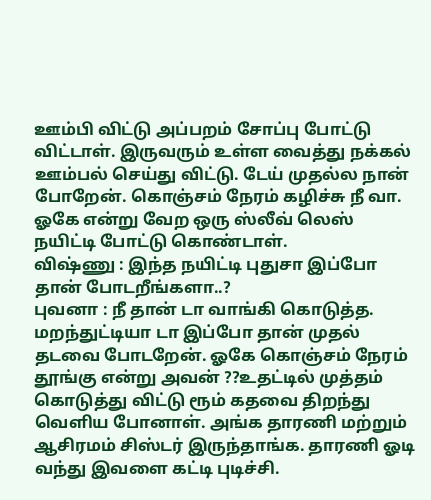ஊம்பி விட்டு அப்பறம் சோப்பு போட்டு விட்டாள். இருவரும் உள்ள வைத்து நக்கல் ஊம்பல் செய்து விட்டு. டேய் முதல்ல நான் போறேன். கொஞ்சம் நேரம் கழிச்சு நீ வா. ஓகே என்று வேற ஒரு ஸ்லீவ் லெஸ் நயிட்டி போட்டு கொண்டாள்.
விஷ்ணு : இந்த நயிட்டி புதுசா இப்போ தான் போடறீங்களா..?
புவனா : நீ தான் டா வாங்கி கொடுத்த. மறந்துட்டியா டா இப்போ தான் முதல் தடவை போடறேன். ஓகே கொஞ்சம் நேரம் தூங்கு என்று அவன் ??உதட்டில் முத்தம் கொடுத்து விட்டு ரூம் கதவை திறந்து வெளிய போனாள். அங்க தாரணி மற்றும் ஆசிரமம் சிஸ்டர் இருந்தாங்க. தாரணி ஓடி வந்து இவளை கட்டி புடிச்சி.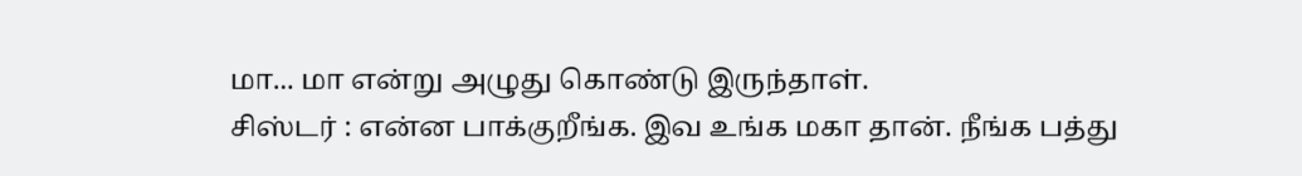மா... மா என்று அழுது கொண்டு இருந்தாள்.
சிஸ்டர் : என்ன பாக்குறீங்க. இவ உங்க மகா தான். நீங்க பத்து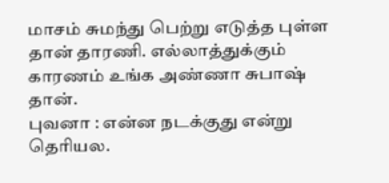மாசம் சுமந்து பெற்று எடுத்த புள்ள தான் தாரணி. எல்லாத்துக்கும் காரணம் உங்க அண்ணா சுபாஷ் தான்.
புவனா : என்ன நடக்குது என்று தெரியல.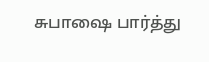சுபாஷை பார்த்து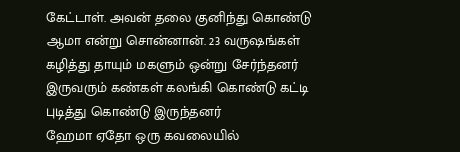கேட்டாள். அவன் தலை குனிந்து கொண்டு ஆமா என்று சொன்னான். 23 வருஷங்கள் கழித்து தாயும் மகளும் ஒன்று சேர்ந்தனர் இருவரும் கண்கள் கலங்கி கொண்டு கட்டி புடித்து கொண்டு இருந்தனர்
ஹேமா ஏதோ ஒரு கவலையில்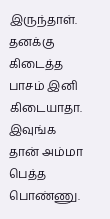இருந்தாள். தனக்கு கிடைத்த பாசம் இனி கிடையாதா. இவுங்க தான் அம்மா பெத்த பொண்ணு.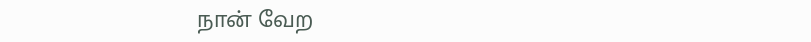நான் வேற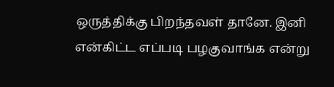ஒருத்திக்கு பிறந்தவள் தானே. இனி என்கிட்ட எப்படி பழகுவாங்க என்று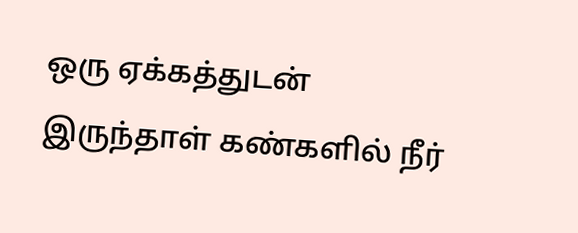ஒரு ஏக்கத்துடன் இருந்தாள் கண்களில் நீர்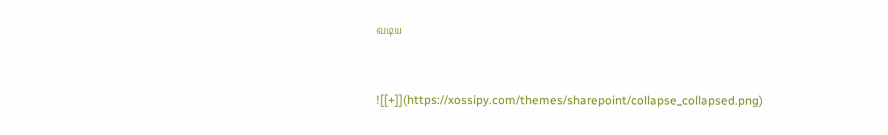வடிய


![[+]](https://xossipy.com/themes/sharepoint/collapse_collapsed.png)